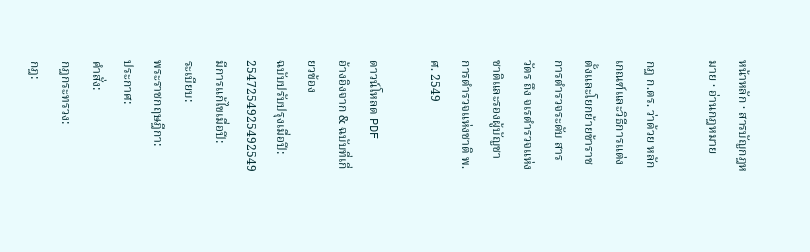หน้าหลัก · สารบัญกฎหมาย · อ่านกฎหมาย

กฎ ก.ตร. ว่าด้วย หลักเกณฑ์และวิธีการแต่งตั้งและโยกย้ายข้าราชการตำรวจระดับ สารวัตร ถึง จเรตำรวจแห่งชาติและรองผู้บัญชาการตำรวจแห่งชาติ พ.ศ. 2549

ดาวน์โหลด PDF
อ้างอิงจาก & ฉบับที่เกี่ยวข้อง
ฉบับปรับปรุงเมื่อปี:
2547254925492549
มีการแก้ไขเมื่อปี:
ระเบียบ:
พระราชกฤษฎีกา:
ประกาศ:
คำสั่ง:
กฎกระทรวง:
กฎ: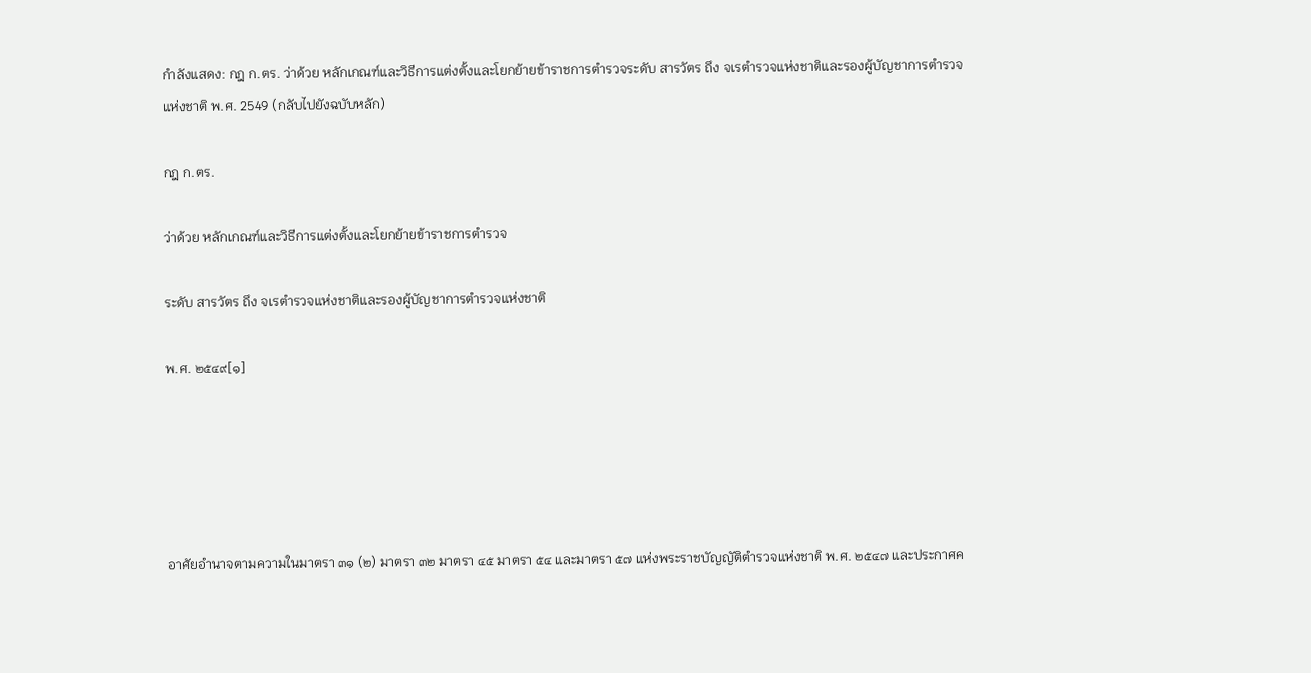กำลังแสดง: กฎ ก.ตร. ว่าด้วย หลักเกณฑ์และวิธีการแต่งตั้งและโยกย้ายข้าราชการตำรวจระดับ สารวัตร ถึง จเรตำรวจแห่งชาติและรองผู้บัญชาการตำรวจแห่งชาติ พ.ศ. 2549 (กลับไปยังฉบับหลัก)

กฎ ก.ตร.

ว่าด้วย หลักเกณฑ์และวิธีการแต่งตั้งและโยกย้ายข้าราชการตำรวจ

ระดับ สารวัตร ถึง จเรตำรวจแห่งชาติและรองผู้บัญชาการตำรวจแห่งชาติ

พ.ศ. ๒๕๔๙[๑]





อาศัยอำนาจตามความในมาตรา ๓๑ (๒) มาตรา ๓๒ มาตรา ๔๕ มาตรา ๕๔ และมาตรา ๕๗ แห่งพระราชบัญญัติตำรวจแห่งชาติ พ.ศ. ๒๕๔๗ และประกาศค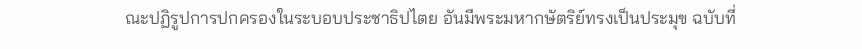ณะปฏิรูปการปกครองในระบอบประชาธิปไตย อันมีพระมหากษัตริย์ทรงเป็นประมุข ฉบับที่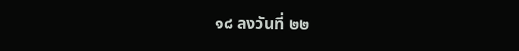๑๘ ลงวันที่ ๒๒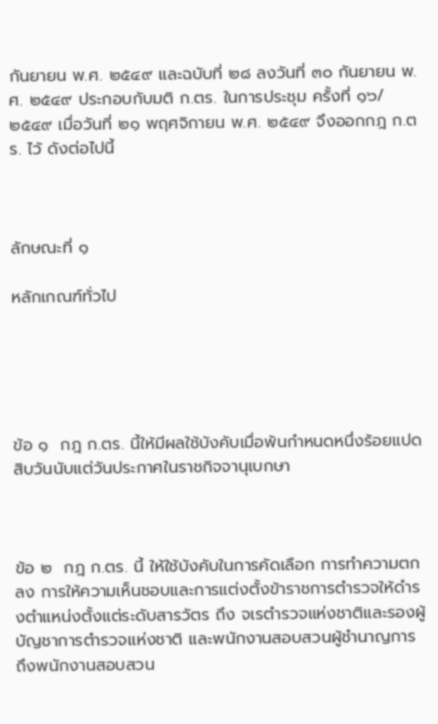กันยายน พ.ศ. ๒๕๔๙ และฉบับที่ ๒๘ ลงวันที่ ๓๐ กันยายน พ.ศ. ๒๕๔๙ ประกอบกับมติ ก.ตร. ในการประชุม ครั้งที่ ๑๖/๒๕๔๙ เมื่อวันที่ ๒๑ พฤศจิกายน พ.ศ. ๒๕๔๙ จึงออกกฎ ก.ตร. ไว้ ดังต่อไปนี้



ลักษณะที่ ๑

หลักเกณฑ์ทั่วไป





ข้อ ๑  กฎ ก.ตร. นี้ให้มีผลใช้บังคับเมื่อพ้นกำหนดหนึ่งร้อยแปดสิบวันนับแต่วันประกาศในราชกิจจานุเบกษา



ข้อ ๒  กฎ ก.ตร. นี้ ให้ใช้บังคับในการคัดเลือก การทำความตกลง การให้ความเห็นชอบและการแต่งตั้งข้าราชการตำรวจให้ดำรงตำแหน่งตั้งแต่ระดับสารวัตร ถึง จเรตำรวจแห่งชาติและรองผู้บัญชาการตำรวจแห่งชาติ และพนักงานสอบสวนผู้ชำนาญการ ถึงพนักงานสอบสวน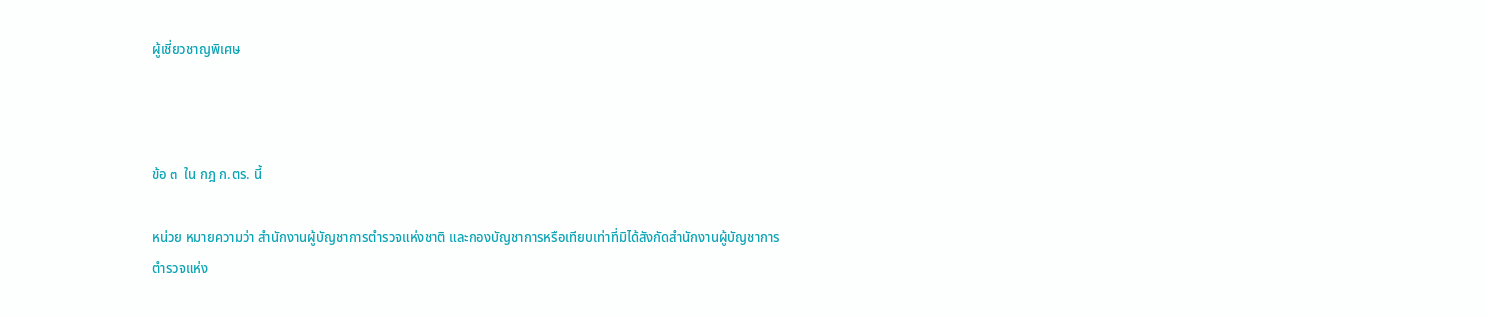ผู้เชี่ยวชาญพิเศษ



ข้อ ๓  ใน กฎ ก.ตร. นี้

หน่วย หมายความว่า สำนักงานผู้บัญชาการตำรวจแห่งชาติ และกองบัญชาการหรือเทียบเท่าที่มิได้สังกัดสำนักงานผู้บัญชาการตำรวจแห่ง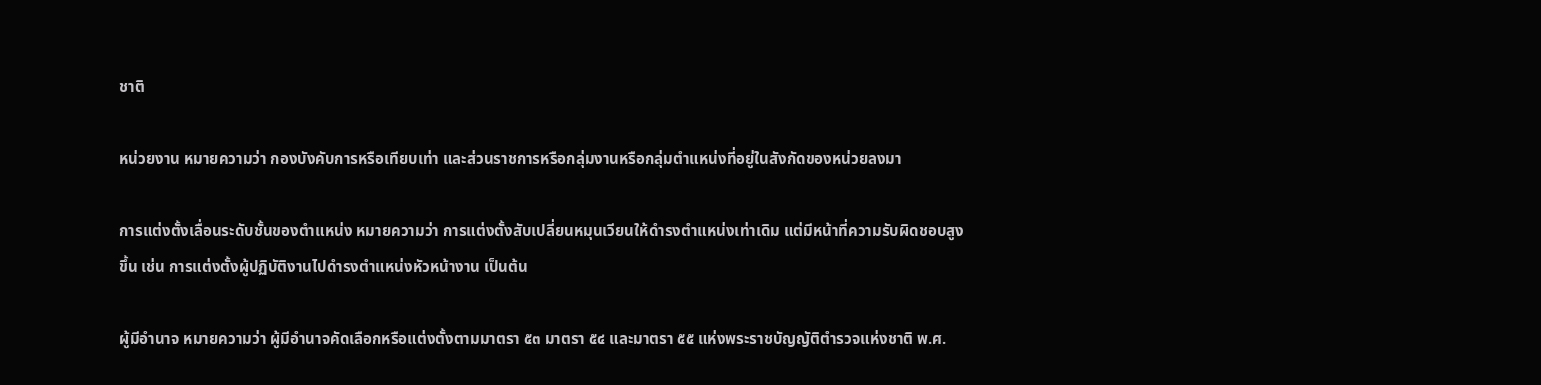ชาติ

หน่วยงาน หมายความว่า กองบังคับการหรือเทียบเท่า และส่วนราชการหรือกลุ่มงานหรือกลุ่มตำแหน่งที่อยู่ในสังกัดของหน่วยลงมา

การแต่งตั้งเลื่อนระดับชั้นของตำแหน่ง หมายความว่า การแต่งตั้งสับเปลี่ยนหมุนเวียนให้ดำรงตำแหน่งเท่าเดิม แต่มีหน้าที่ความรับผิดชอบสูงขึ้น เช่น การแต่งตั้งผู้ปฏิบัติงานไปดำรงตำแหน่งหัวหน้างาน เป็นต้น

ผู้มีอำนาจ หมายความว่า ผู้มีอำนาจคัดเลือกหรือแต่งตั้งตามมาตรา ๕๓ มาตรา ๕๔ และมาตรา ๕๕ แห่งพระราชบัญญัติตำรวจแห่งชาติ พ.ศ.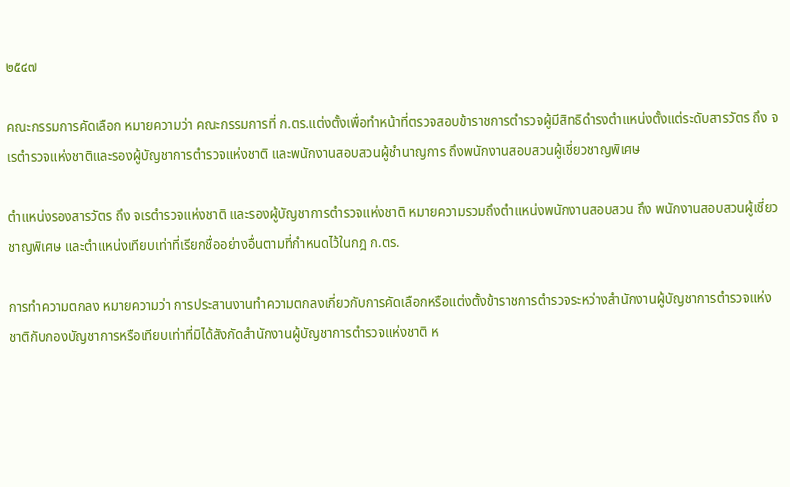๒๕๔๗

คณะกรรมการคัดเลือก หมายความว่า คณะกรรมการที่ ก.ตร.แต่งตั้งเพื่อทำหน้าที่ตรวจสอบข้าราชการตำรวจผู้มีสิทธิดำรงตำแหน่งตั้งแต่ระดับสารวัตร ถึง จเรตำรวจแห่งชาติและรองผู้บัญชาการตำรวจแห่งชาติ และพนักงานสอบสวนผู้ชำนาญการ ถึงพนักงานสอบสวนผู้เชี่ยวชาญพิเศษ

ตำแหน่งรองสารวัตร ถึง จเรตำรวจแห่งชาติ และรองผู้บัญชาการตำรวจแห่งชาติ หมายความรวมถึงตำแหน่งพนักงานสอบสวน ถึง พนักงานสอบสวนผู้เชี่ยวชาญพิเศษ และตำแหน่งเทียบเท่าที่เรียกชื่ออย่างอื่นตามที่กำหนดไว้ในกฎ ก.ตร.

การทำความตกลง หมายความว่า การประสานงานทำความตกลงเกี่ยวกับการคัดเลือกหรือแต่งตั้งข้าราชการตำรวจระหว่างสำนักงานผู้บัญชาการตำรวจแห่งชาติกับกองบัญชาการหรือเทียบเท่าที่มิได้สังกัดสำนักงานผู้บัญชาการตำรวจแห่งชาติ ห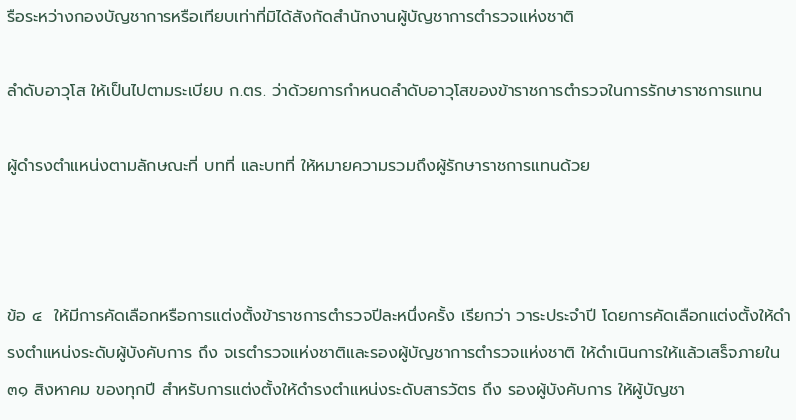รือระหว่างกองบัญชาการหรือเทียบเท่าที่มิได้สังกัดสำนักงานผู้บัญชาการตำรวจแห่งชาติ

ลำดับอาวุโส ให้เป็นไปตามระเบียบ ก.ตร. ว่าด้วยการกำหนดลำดับอาวุโสของข้าราชการตำรวจในการรักษาราชการแทน

ผู้ดำรงตำแหน่งตามลักษณะที่ บทที่ และบทที่ ให้หมายความรวมถึงผู้รักษาราชการแทนด้วย



ข้อ ๔  ให้มีการคัดเลือกหรือการแต่งตั้งข้าราชการตำรวจปีละหนึ่งครั้ง เรียกว่า วาระประจำปี โดยการคัดเลือกแต่งตั้งให้ดำรงตำแหน่งระดับผู้บังคับการ ถึง จเรตำรวจแห่งชาติและรองผู้บัญชาการตำรวจแห่งชาติ ให้ดำเนินการให้แล้วเสร็จภายใน ๓๑ สิงหาคม ของทุกปี สำหรับการแต่งตั้งให้ดำรงตำแหน่งระดับสารวัตร ถึง รองผู้บังคับการ ให้ผู้บัญชา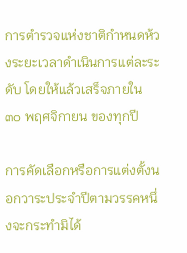การตำรวจแห่งชาติกำหนดห้วงระยะเวลาดำเนินการแต่ละระดับ โดยให้แล้วเสร็จภายใน ๓๐ พฤศจิกายน ของทุกปี

การคัดเลือกหรือการแต่งตั้งนอกวาระประจำปีตามวรรคหนึ่งจะกระทำมิได้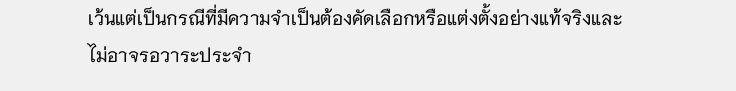เว้นแต่เป็นกรณีที่มีความจำเป็นต้องคัดเลือกหรือแต่งตั้งอย่างแท้จริงและไม่อาจรอวาระประจำ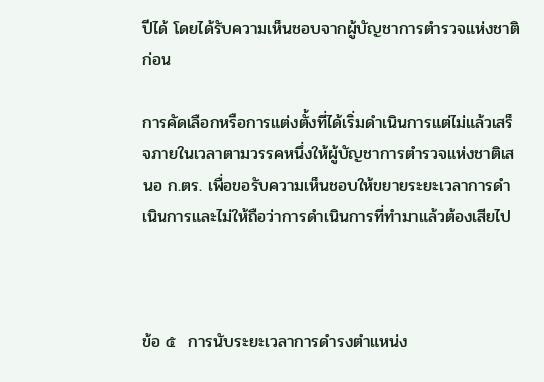ปีได้ โดยได้รับความเห็นชอบจากผู้บัญชาการตำรวจแห่งชาติก่อน

การคัดเลือกหรือการแต่งตั้งที่ได้เริ่มดำเนินการแต่ไม่แล้วเสร็จภายในเวลาตามวรรคหนึ่งให้ผู้บัญชาการตำรวจแห่งชาติเสนอ ก.ตร. เพื่อขอรับความเห็นชอบให้ขยายระยะเวลาการดำเนินการและไม่ให้ถือว่าการดำเนินการที่ทำมาแล้วต้องเสียไป



ข้อ ๕  การนับระยะเวลาการดำรงตำแหน่ง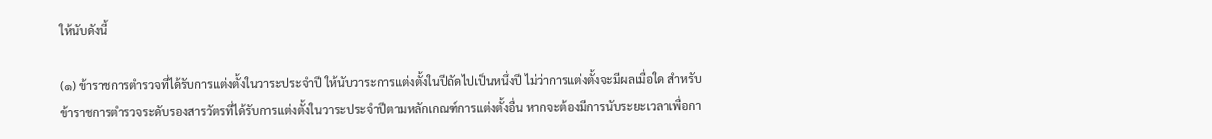ให้นับดังนี้

(๑) ข้าราชการตำรวจที่ได้รับการแต่งตั้งในวาระประจำปี ให้นับวาระการแต่งตั้งในปีถัดไปเป็นหนึ่งปี ไม่ว่าการแต่งตั้งจะมีผลเมื่อใด สำหรับข้าราชการตำรวจระดับรองสารวัตรที่ได้รับการแต่งตั้งในวาระประจำปีตามหลักเกณฑ์การแต่งตั้งอื่น หากจะต้องมีการนับระยะเวลาเพื่อกา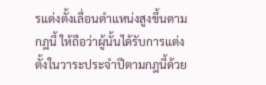รแต่งตั้งเลื่อนตำแหน่งสูงขึ้นตามกฎนี้ ให้ถือว่าผู้นั้นได้รับการแต่งตั้งในวาระประจำปีตามกฎนี้ด้วย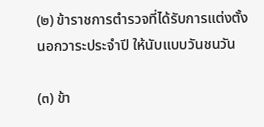(๒) ข้าราชการตำรวจที่ได้รับการแต่งตั้งนอกวาระประจำปี ให้นับแบบวันชนวัน

(๓) ข้า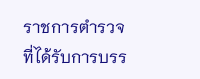ราชการตำรวจที่ได้รับการบรร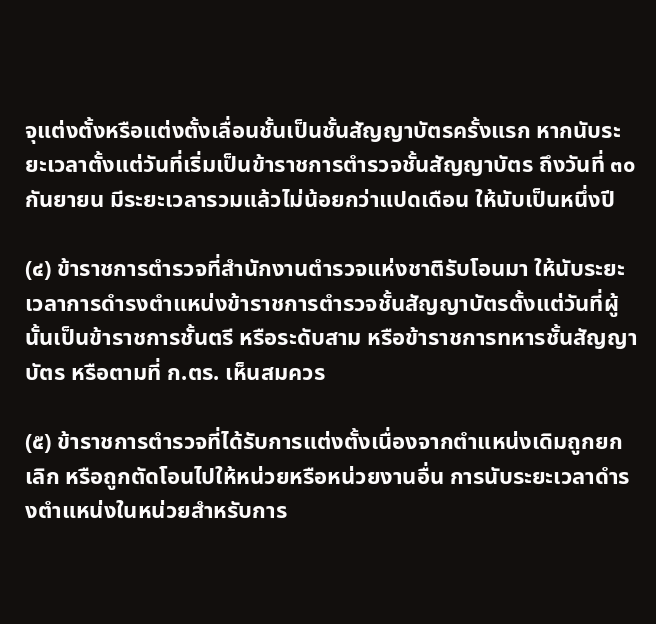จุแต่งตั้งหรือแต่งตั้งเลื่อนชั้นเป็นชั้นสัญญาบัตรครั้งแรก หากนับระยะเวลาตั้งแต่วันที่เริ่มเป็นข้าราชการตำรวจชั้นสัญญาบัตร ถึงวันที่ ๓๐ กันยายน มีระยะเวลารวมแล้วไม่น้อยกว่าแปดเดือน ให้นับเป็นหนึ่งปี

(๔) ข้าราชการตำรวจที่สำนักงานตำรวจแห่งชาติรับโอนมา ให้นับระยะเวลาการดำรงตำแหน่งข้าราชการตำรวจชั้นสัญญาบัตรตั้งแต่วันที่ผู้นั้นเป็นข้าราชการชั้นตรี หรือระดับสาม หรือข้าราชการทหารชั้นสัญญาบัตร หรือตามที่ ก.ตร. เห็นสมควร

(๕) ข้าราชการตำรวจที่ได้รับการแต่งตั้งเนื่องจากตำแหน่งเดิมถูกยกเลิก หรือถูกตัดโอนไปให้หน่วยหรือหน่วยงานอื่น การนับระยะเวลาดำรงตำแหน่งในหน่วยสำหรับการ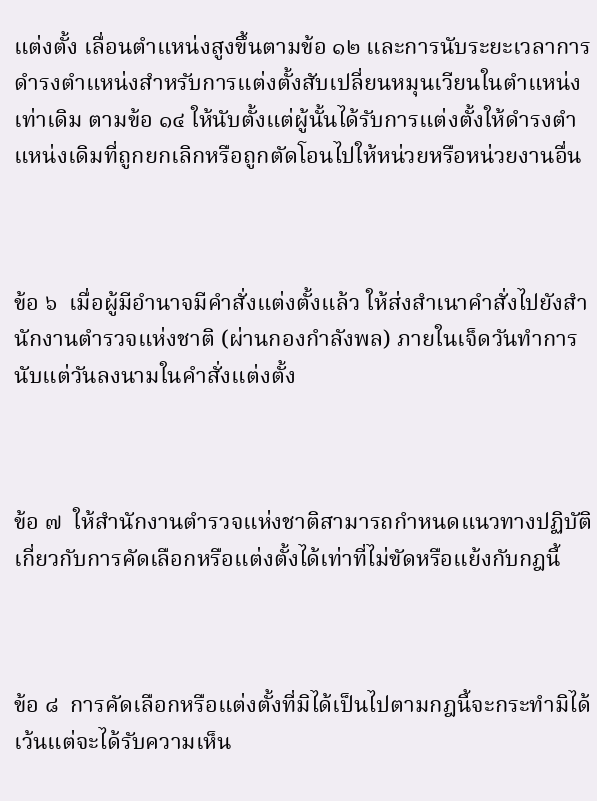แต่งตั้ง เลื่อนตำแหน่งสูงขึ้นตามข้อ ๑๒ และการนับระยะเวลาการดำรงตำแหน่งสำหรับการแต่งตั้งสับเปลี่ยนหมุนเวียนในตำแหน่งเท่าเดิม ตามข้อ ๑๔ ให้นับตั้งแต่ผู้นั้นได้รับการแต่งตั้งให้ดำรงตำแหน่งเดิมที่ถูกยกเลิกหรือถูกตัดโอนไปให้หน่วยหรือหน่วยงานอื่น



ข้อ ๖  เมื่อผู้มีอำนาจมีคำสั่งแต่งตั้งแล้ว ให้ส่งสำเนาคำสั่งไปยังสำนักงานตำรวจแห่งชาติ (ผ่านกองกำลังพล) ภายในเจ็ดวันทำการนับแต่วันลงนามในคำสั่งแต่งตั้ง



ข้อ ๗  ให้สำนักงานตำรวจแห่งชาติสามารถกำหนดแนวทางปฏิบัติเกี่ยวกับการคัดเลือกหรือแต่งตั้งได้เท่าที่ไม่ขัดหรือแย้งกับกฎนี้



ข้อ ๘  การคัดเลือกหรือแต่งตั้งที่มิได้เป็นไปตามกฎนี้จะกระทำมิได้ เว้นแต่จะได้รับความเห็น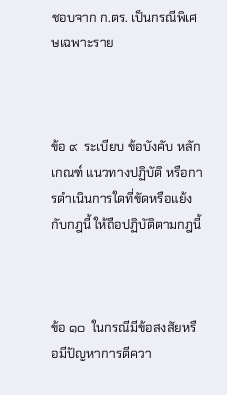ชอบจาก ก.ตร. เป็นกรณีพิเศษเฉพาะราย



ข้อ ๙  ระเบียบ ข้อบังคับ หลักเกณฑ์ แนวทางปฏิบัติ หรือการดำเนินการใดที่ขัดหรือแย้งกับกฎนี้ ให้ถือปฏิบัติตามกฎนี้



ข้อ ๑๐  ในกรณีมีข้อสงสัยหรือมีปัญหาการตีควา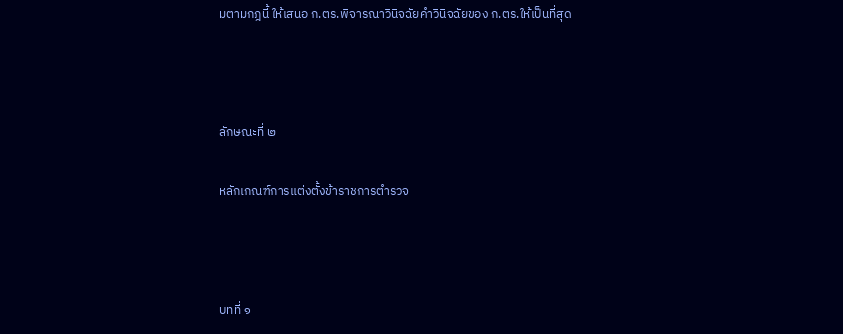มตามกฎนี้ ให้เสนอ ก.ตร.พิจารณาวินิจฉัยคำวินิจฉัยของ ก.ตร.ให้เป็นที่สุด



ลักษณะที่ ๒

หลักเกณฑ์การแต่งตั้งข้าราชการตำรวจ



บทที่ ๑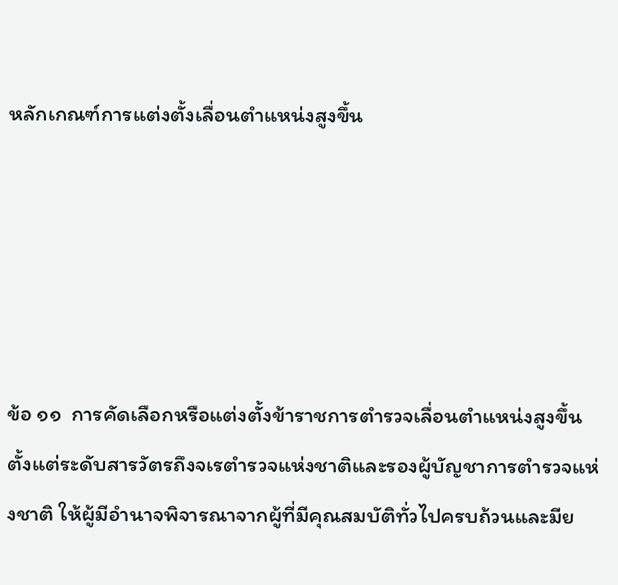หลักเกณฑ์การแต่งตั้งเลื่อนตำแหน่งสูงขึ้น





ข้อ ๑๑  การคัดเลือกหรือแต่งตั้งข้าราชการตำรวจเลื่อนตำแหน่งสูงขึ้น ตั้งแต่ระดับสารวัตรถึงจเรตำรวจแห่งชาติและรองผู้บัญชาการตำรวจแห่งชาติ ให้ผู้มีอำนาจพิจารณาจากผู้ที่มีคุณสมบัติทั่วไปครบถ้วนและมีย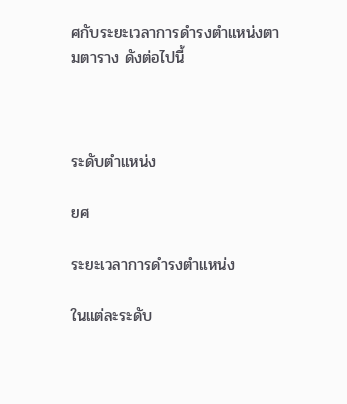ศกับระยะเวลาการดำรงตำแหน่งตามตาราง ดังต่อไปนี้



ระดับตำแหน่ง

ยศ

ระยะเวลาการดำรงตำแหน่ง

ในแต่ละระดับ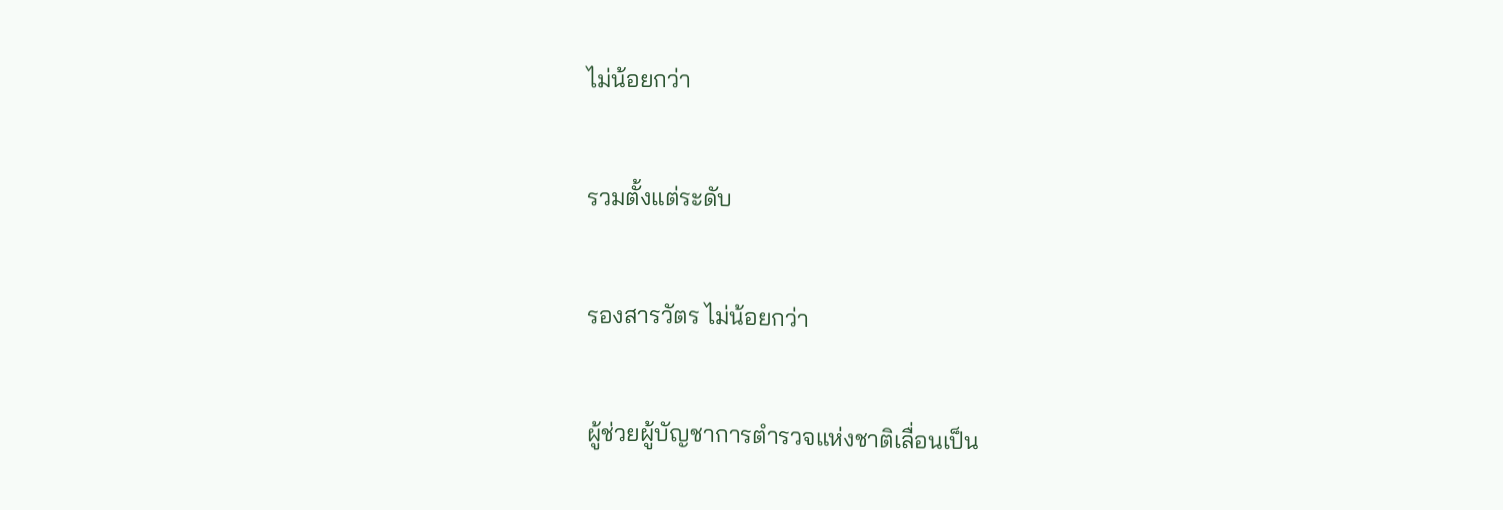ไม่น้อยกว่า

รวมตั้งแต่ระดับ

รองสารวัตร ไม่น้อยกว่า

ผู้ช่วยผู้บัญชาการตำรวจแห่งชาติเลื่อนเป็น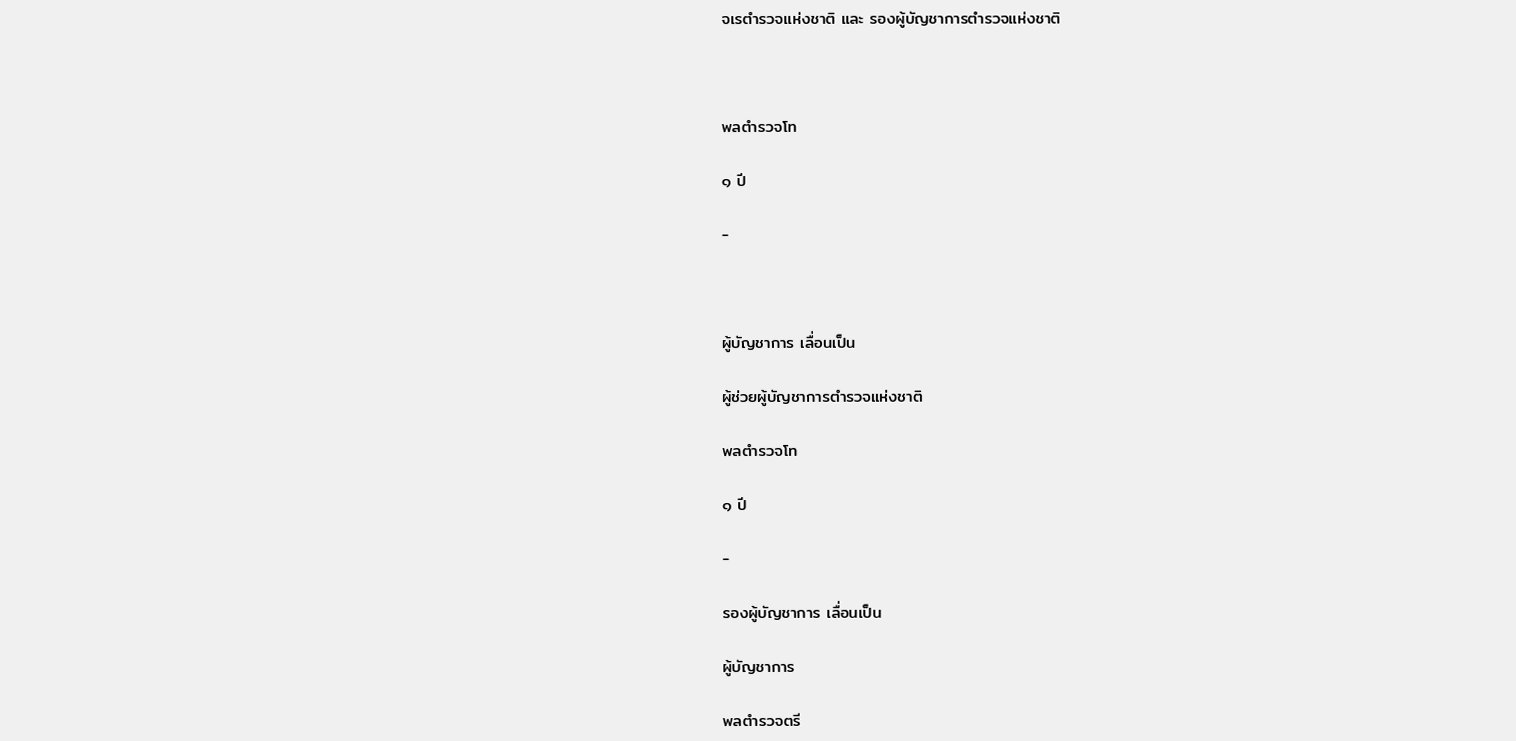จเรตำรวจแห่งชาติ และ รองผู้บัญชาการตำรวจแห่งชาติ



พลตำรวจโท

๑ ปี

-



ผู้บัญชาการ เลื่อนเป็น

ผู้ช่วยผู้บัญชาการตำรวจแห่งชาติ

พลตำรวจโท

๑ ปี

-

รองผู้บัญชาการ เลื่อนเป็น

ผู้บัญชาการ

พลตำรวจตรี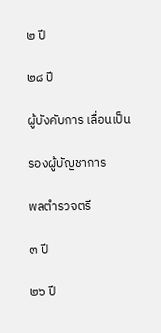๒ ปี

๒๘ ปี

ผู้บังคับการ เลื่อนเป็น

รองผู้บัญชาการ

พลตำรวจตรี

๓ ปี

๒๖ ปี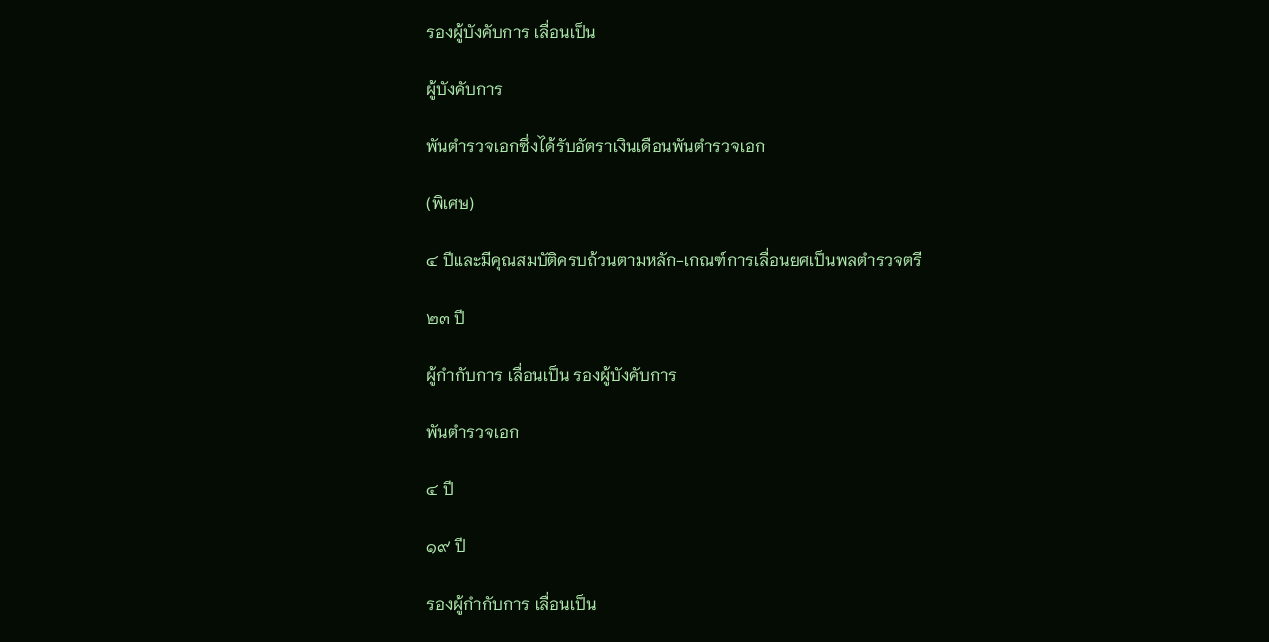รองผู้บังคับการ เลื่อนเป็น

ผู้บังคับการ

พันตำรวจเอกซึ่งได้รับอัตราเงินเดือนพันตำรวจเอก

(พิเศษ)

๔ ปีและมีคุณสมบัติครบถ้วนตามหลัก-เกณฑ์การเลื่อนยศเป็นพลตำรวจตรี

๒๓ ปี

ผู้กำกับการ เลื่อนเป็น รองผู้บังคับการ

พันตำรวจเอก

๔ ปี

๑๙ ปี

รองผู้กำกับการ เลื่อนเป็น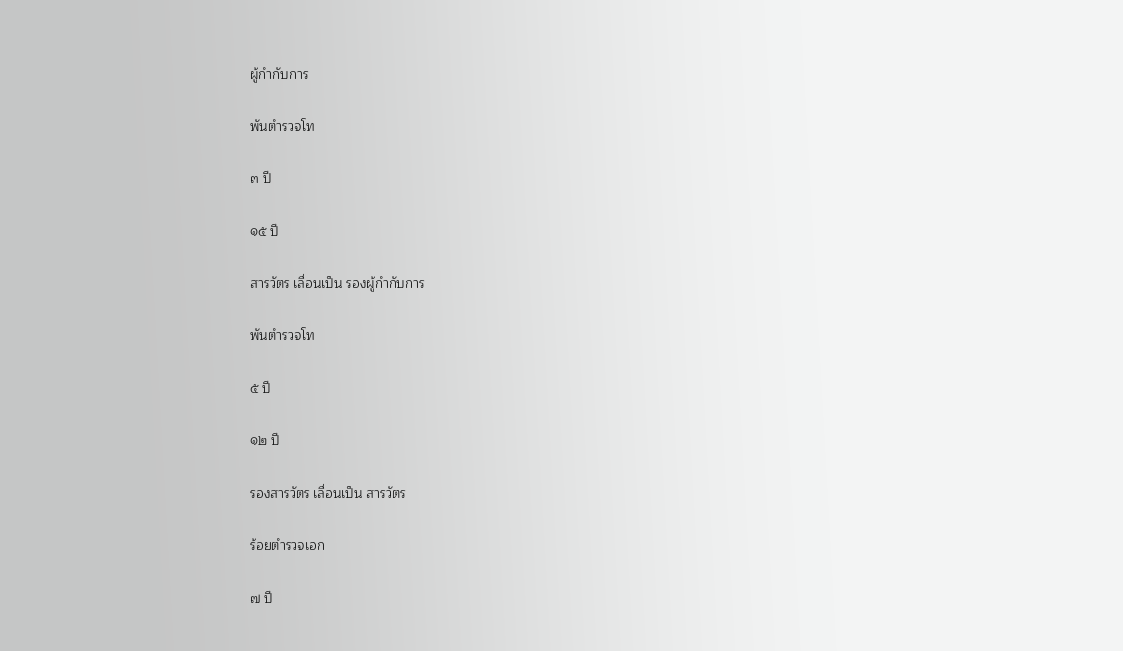ผู้กำกับการ

พันตำรวจโท

๓ ปี

๑๕ ปี

สารวัตร เลื่อนเป็น รองผู้กำกับการ

พันตำรวจโท

๕ ปี

๑๒ ปี

รองสารวัตร เลื่อนเป็น สารวัตร

ร้อยตำรวจเอก

๗ ปี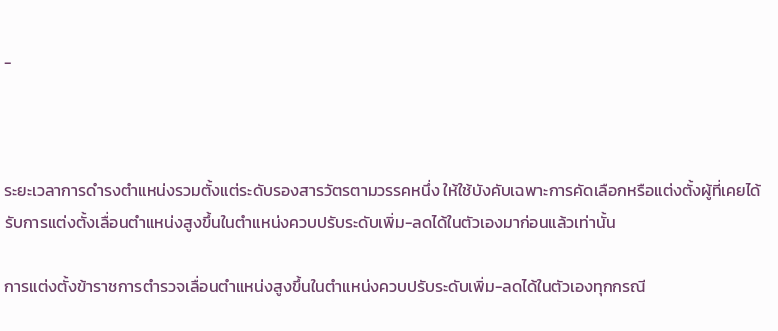-



ระยะเวลาการดำรงตำแหน่งรวมตั้งแต่ระดับรองสารวัตรตามวรรคหนึ่ง ให้ใช้บังคับเฉพาะการคัดเลือกหรือแต่งตั้งผู้ที่เคยได้รับการแต่งตั้งเลื่อนตำแหน่งสูงขึ้นในตำแหน่งควบปรับระดับเพิ่ม-ลดได้ในตัวเองมาก่อนแล้วเท่านั้น

การแต่งตั้งข้าราชการตำรวจเลื่อนตำแหน่งสูงขึ้นในตำแหน่งควบปรับระดับเพิ่ม-ลดได้ในตัวเองทุกกรณี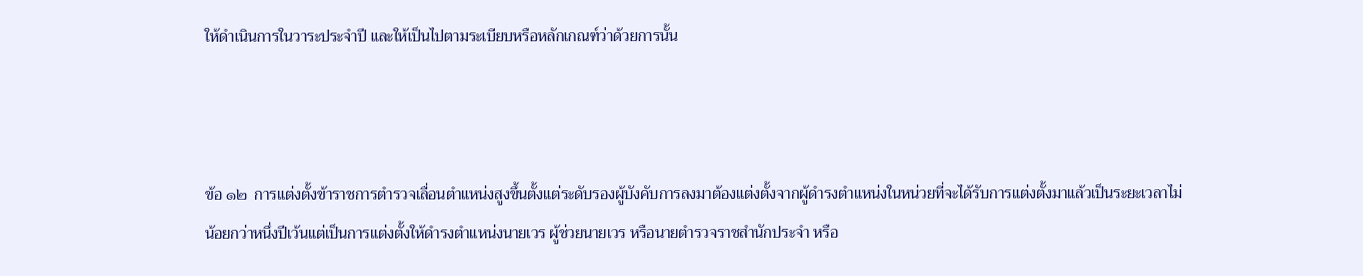ให้ดำเนินการในวาระประจำปี และให้เป็นไปตามระเบียบหรือหลักเกณฑ์ว่าด้วยการนั้น



ข้อ ๑๒  การแต่งตั้งข้าราชการตำรวจเลื่อนตำแหน่งสูงขึ้นตั้งแต่ระดับรองผู้บังคับการลงมาต้องแต่งตั้งจากผู้ดำรงตำแหน่งในหน่วยที่จะได้รับการแต่งตั้งมาแล้วเป็นระยะเวลาไม่น้อยกว่าหนึ่งปีเว้นแต่เป็นการแต่งตั้งให้ดำรงตำแหน่งนายเวร ผู้ช่วยนายเวร หรือนายตำรวจราชสำนักประจำ หรือ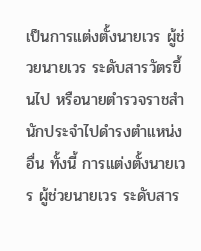เป็นการแต่งตั้งนายเวร ผู้ช่วยนายเวร ระดับสารวัตรขึ้นไป หรือนายตำรวจราชสำนักประจำไปดำรงตำแหน่งอื่น ทั้งนี้ การแต่งตั้งนายเวร ผู้ช่วยนายเวร ระดับสาร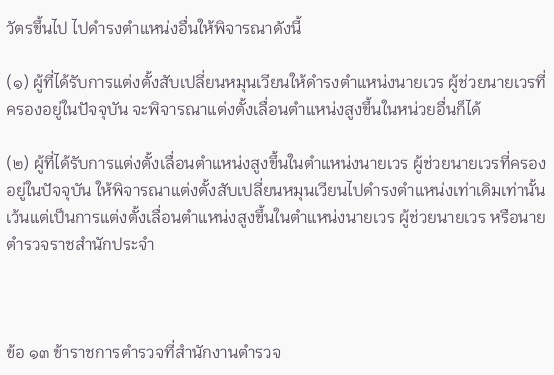วัตรขึ้นไป ไปดำรงตำแหน่งอื่นให้พิจารณาดังนี้

(๑) ผู้ที่ได้รับการแต่งตั้งสับเปลี่ยนหมุนเวียนให้ดำรงตำแหน่งนายเวร ผู้ช่วยนายเวรที่ครองอยู่ในปัจจุบัน จะพิจารณาแต่งตั้งเลื่อนตำแหน่งสูงขึ้นในหน่วยอื่นก็ได้

(๒) ผู้ที่ได้รับการแต่งตั้งเลื่อนตำแหน่งสูงขึ้นในตำแหน่งนายเวร ผู้ช่วยนายเวรที่ครองอยู่ในปัจจุบัน ให้พิจารณาแต่งตั้งสับเปลี่ยนหมุนเวียนไปดำรงตำแหน่งเท่าเดิมเท่านั้น เว้นแต่เป็นการแต่งตั้งเลื่อนตำแหน่งสูงขึ้นในตำแหน่งนายเวร ผู้ช่วยนายเวร หรือนายตำรวจราชสำนักประจำ



ข้อ ๑๓ ข้าราชการตำรวจที่สำนักงานตำรวจ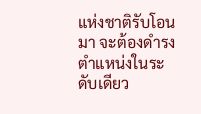แห่งชาติรับโอนมา จะต้องดำรงตำแหน่งในระดับเดียว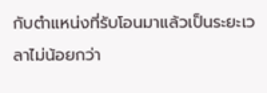กับตำแหน่งที่รับโอนมาแล้วเป็นระยะเวลาไม่น้อยกว่า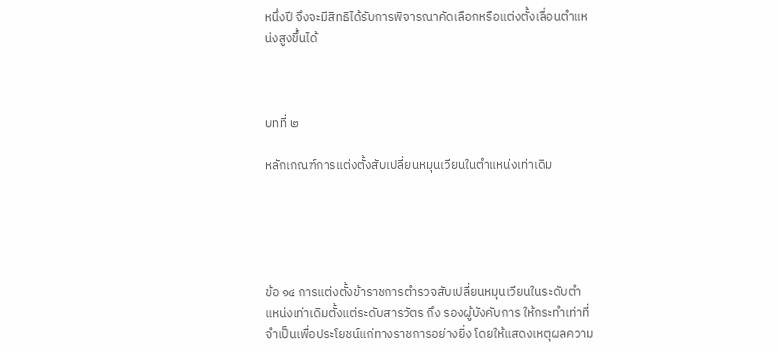หนึ่งปี จึงจะมีสิทธิได้รับการพิจารณาคัดเลือกหรือแต่งตั้งเลื่อนตำแหน่งสูงขึ้นได้



บทที่ ๒

หลักเกณฑ์การแต่งตั้งสับเปลี่ยนหมุนเวียนในตำแหน่งเท่าเดิม





ข้อ ๑๔ การแต่งตั้งข้าราชการตำรวจสับเปลี่ยนหมุนเวียนในระดับตำแหน่งเท่าเดิมตั้งแต่ระดับสารวัตร ถึง รองผู้บังคับการ ให้กระทำเท่าที่จำเป็นเพื่อประโยชน์แก่ทางราชการอย่างยิ่ง โดยให้แสดงเหตุผลความ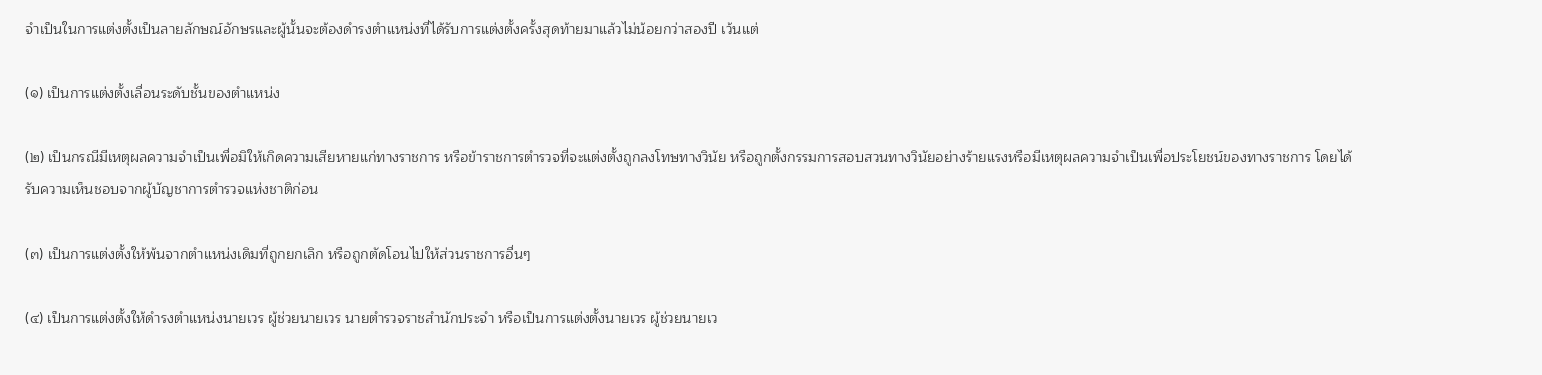จำเป็นในการแต่งตั้งเป็นลายลักษณ์อักษรและผู้นั้นจะต้องดำรงตำแหน่งที่ได้รับการแต่งตั้งครั้งสุดท้ายมาแล้วไม่น้อยกว่าสองปี เว้นแต่

(๑) เป็นการแต่งตั้งเลื่อนระดับชั้นของตำแหน่ง

(๒) เป็นกรณีมีเหตุผลความจำเป็นเพื่อมิให้เกิดความเสียหายแก่ทางราชการ หรือข้าราชการตำรวจที่จะแต่งตั้งถูกลงโทษทางวินัย หรือถูกตั้งกรรมการสอบสวนทางวินัยอย่างร้ายแรงหรือมีเหตุผลความจำเป็นเพื่อประโยชน์ของทางราชการ โดยได้รับความเห็นชอบจากผู้บัญชาการตำรวจแห่งชาติก่อน

(๓) เป็นการแต่งตั้งให้พ้นจากตำแหน่งเดิมที่ถูกยกเลิก หรือถูกตัดโอนไปให้ส่วนราชการอื่นๆ

(๔) เป็นการแต่งตั้งให้ดำรงตำแหน่งนายเวร ผู้ช่วยนายเวร นายตำรวจราชสำนักประจำ หรือเป็นการแต่งตั้งนายเวร ผู้ช่วยนายเว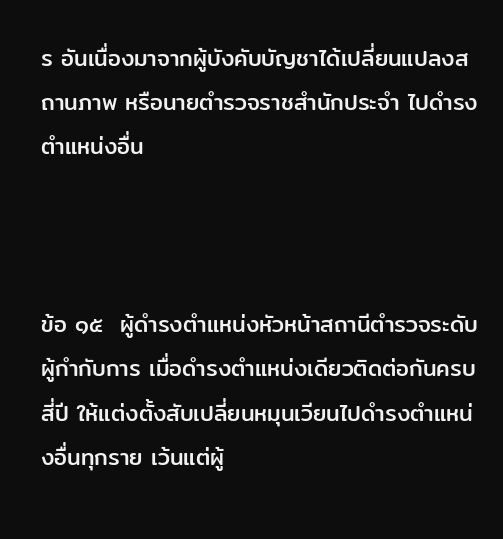ร อันเนื่องมาจากผู้บังคับบัญชาได้เปลี่ยนแปลงสถานภาพ หรือนายตำรวจราชสำนักประจำ ไปดำรงตำแหน่งอื่น



ข้อ ๑๕  ผู้ดำรงตำแหน่งหัวหน้าสถานีตำรวจระดับผู้กำกับการ เมื่อดำรงตำแหน่งเดียวติดต่อกันครบสี่ปี ให้แต่งตั้งสับเปลี่ยนหมุนเวียนไปดำรงตำแหน่งอื่นทุกราย เว้นแต่ผู้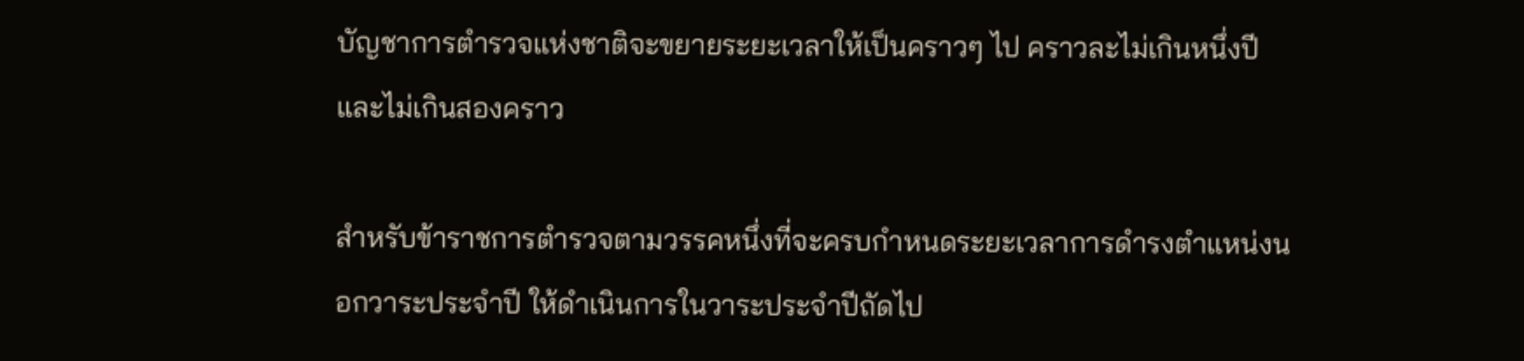บัญชาการตำรวจแห่งชาติจะขยายระยะเวลาให้เป็นคราวๆ ไป คราวละไม่เกินหนึ่งปี และไม่เกินสองคราว

สำหรับข้าราชการตำรวจตามวรรคหนึ่งที่จะครบกำหนดระยะเวลาการดำรงตำแหน่งนอกวาระประจำปี ให้ดำเนินการในวาระประจำปีถัดไป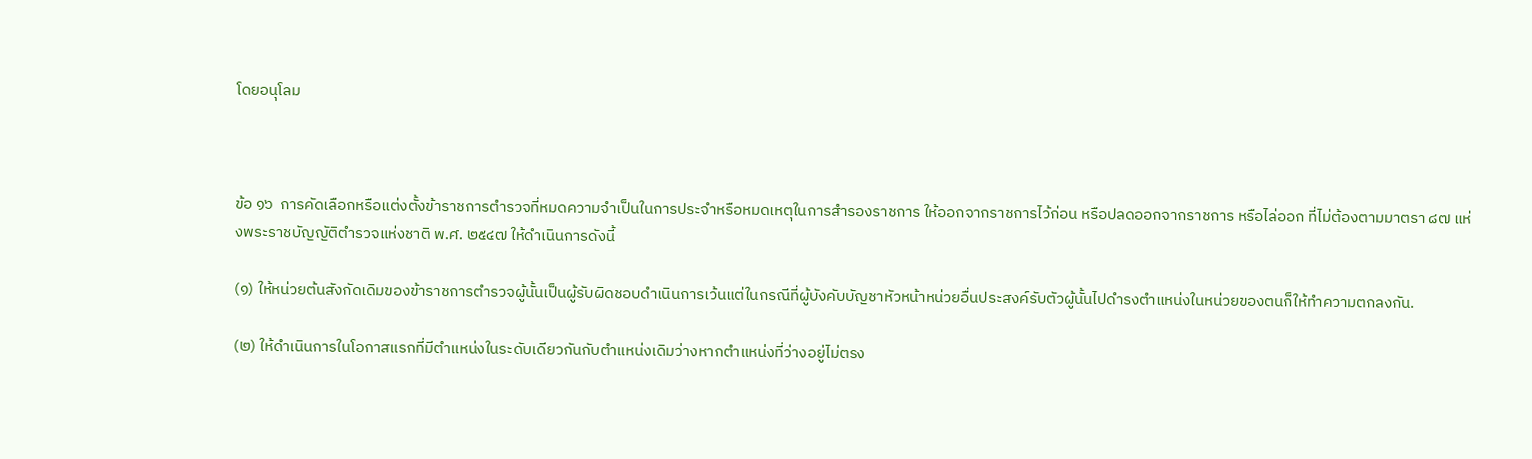โดยอนุโลม



ข้อ ๑๖  การคัดเลือกหรือแต่งตั้งข้าราชการตำรวจที่หมดความจำเป็นในการประจำหรือหมดเหตุในการสำรองราชการ ให้ออกจากราชการไว้ก่อน หรือปลดออกจากราชการ หรือไล่ออก ที่ไม่ต้องตามมาตรา ๘๗ แห่งพระราชบัญญัติตำรวจแห่งชาติ พ.ศ. ๒๕๔๗ ให้ดำเนินการดังนี้

(๑) ให้หน่วยต้นสังกัดเดิมของข้าราชการตำรวจผู้นั้นเป็นผู้รับผิดชอบดำเนินการเว้นแต่ในกรณีที่ผู้บังคับบัญชาหัวหน้าหน่วยอื่นประสงค์รับตัวผู้นั้นไปดำรงตำแหน่งในหน่วยของตนก็ให้ทำความตกลงกัน.

(๒) ให้ดำเนินการในโอกาสแรกที่มีตำแหน่งในระดับเดียวกันกับตำแหน่งเดิมว่างหากตำแหน่งที่ว่างอยู่ไม่ตรง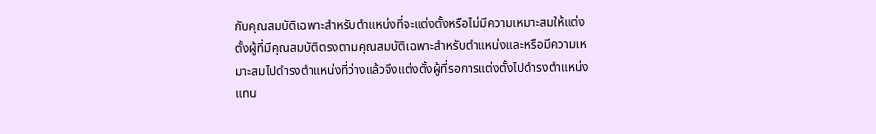กับคุณสมบัติเฉพาะสำหรับตำแหน่งที่จะแต่งตั้งหรือไม่มีความเหมาะสมให้แต่งตั้งผู้ที่มีคุณสมบัติตรงตามคุณสมบัติเฉพาะสำหรับตำแหน่งและหรือมีความเหมาะสมไปดำรงตำแหน่งที่ว่างแล้วจึงแต่งตั้งผู้ที่รอการแต่งตั้งไปดำรงตำแหน่งแทน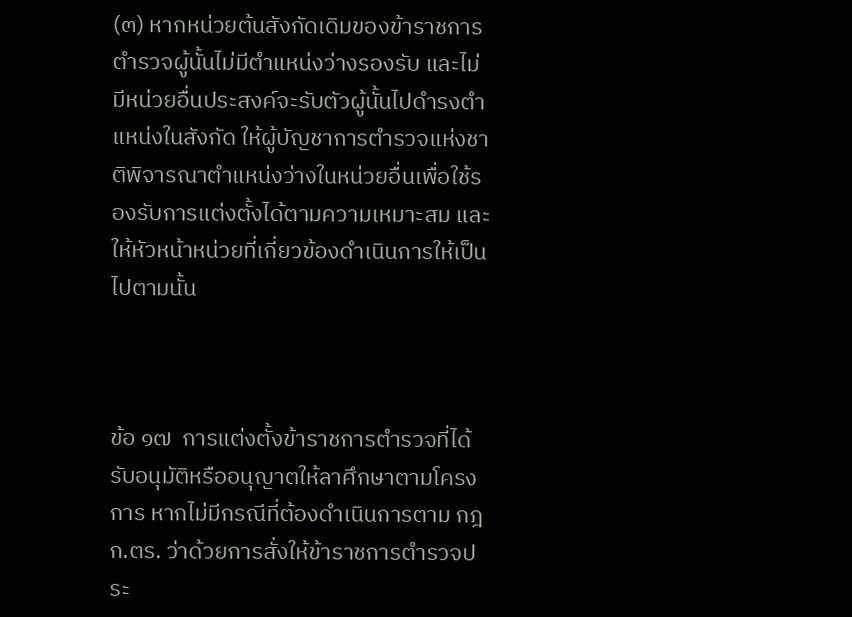(๓) หากหน่วยต้นสังกัดเดิมของข้าราชการตำรวจผู้นั้นไม่มีตำแหน่งว่างรองรับ และไม่มีหน่วยอื่นประสงค์จะรับตัวผู้นั้นไปดำรงตำแหน่งในสังกัด ให้ผู้บัญชาการตำรวจแห่งชาติพิจารณาตำแหน่งว่างในหน่วยอื่นเพื่อใช้รองรับการแต่งตั้งได้ตามความเหมาะสม และให้หัวหน้าหน่วยที่เกี่ยวข้องดำเนินการให้เป็นไปตามนั้น



ข้อ ๑๗  การแต่งตั้งข้าราชการตำรวจที่ได้รับอนุมัติหรืออนุญาตให้ลาศึกษาตามโครงการ หากไม่มีกรณีที่ต้องดำเนินการตาม กฎ ก.ตร. ว่าด้วยการสั่งให้ข้าราชการตำรวจประ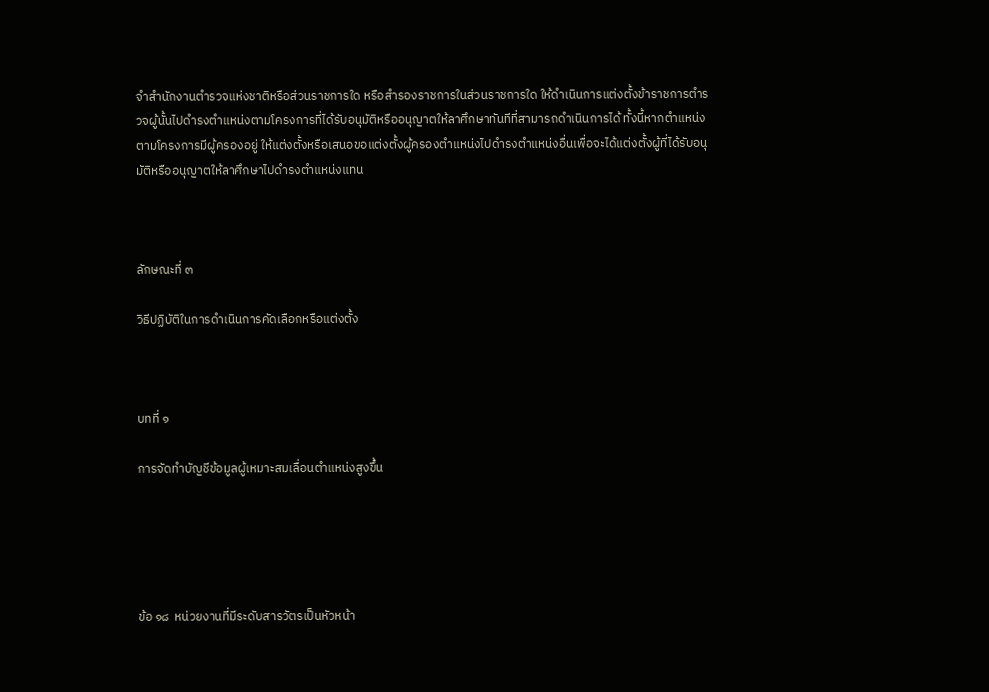จำสำนักงานตำรวจแห่งชาติหรือส่วนราชการใด หรือสำรองราชการในส่วนราชการใด ให้ดำเนินการแต่งตั้งข้าราชการตำรวจผู้นั้นไปดำรงตำแหน่งตามโครงการที่ได้รับอนุมัติหรืออนุญาตให้ลาศึกษาทันทีที่สามารถดำเนินการได้ ทั้งนี้หากตำแหน่งตามโครงการมีผู้ครองอยู่ ให้แต่งตั้งหรือเสนอขอแต่งตั้งผู้ครองตำแหน่งไปดำรงตำแหน่งอื่นเพื่อจะได้แต่งตั้งผู้ที่ได้รับอนุมัติหรืออนุญาตให้ลาศึกษาไปดำรงตำแหน่งแทน



ลักษณะที่ ๓

วิธีปฏิบัติในการดำเนินการคัดเลือกหรือแต่งตั้ง



บทที่ ๑

การจัดทำบัญชีข้อมูลผู้เหมาะสมเลื่อนตำแหน่งสูงขึ้น





ข้อ ๑๘  หน่วยงานที่มีระดับสารวัตรเป็นหัวหน้า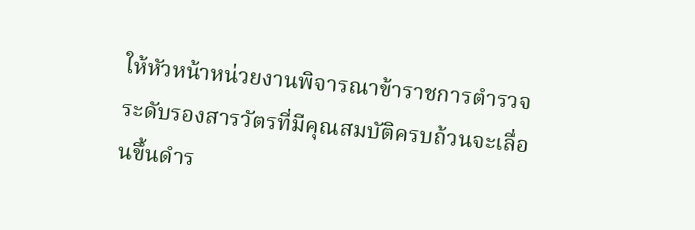ให้หัวหน้าหน่วยงานพิจารณาข้าราชการตำรวจระดับรองสารวัตรที่มีคุณสมบัติครบถ้วนจะเลื่อนขึ้นดำร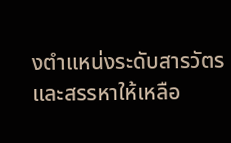งตำแหน่งระดับสารวัตร และสรรหาให้เหลือ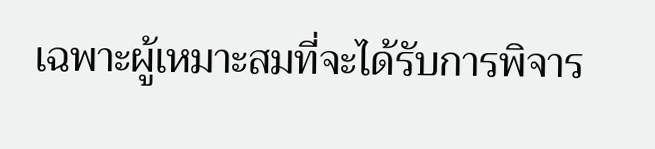เฉพาะผู้เหมาะสมที่จะได้รับการพิจาร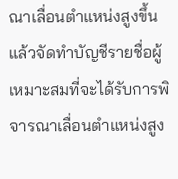ณาเลื่อนตำแหน่งสูงขึ้นแล้วจัดทำบัญชีรายชื่อผู้เหมาะสมที่จะได้รับการพิจารณาเลื่อนตำแหน่งสูง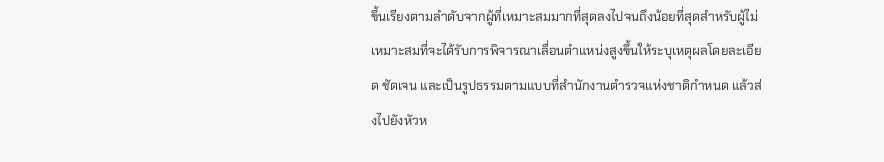ขึ้นเรียงตามลำดับจากผู้ที่เหมาะสมมากที่สุดลงไปจนถึงน้อยที่สุดสำหรับผู้ไม่เหมาะสมที่จะได้รับการพิจารณาเลื่อนตำแหน่งสูงขึ้นให้ระบุเหตุผลโดยละเอียด ชัดเจน และเป็นรูปธรรมตามแบบที่สำนักงานตำรวจแห่งชาติกำหนด แล้วส่งไปยังหัวห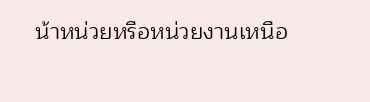น้าหน่วยหรือหน่วยงานเหนือ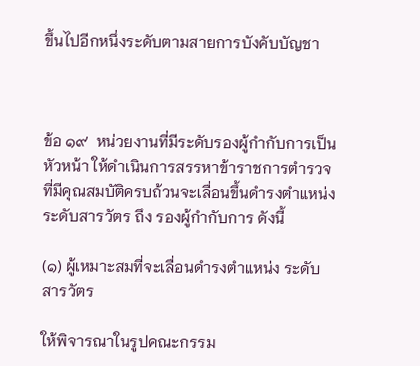ขึ้นไปอีกหนึ่งระดับตามสายการบังคับบัญชา



ข้อ ๑๙  หน่วยงานที่มีระดับรองผู้กำกับการเป็นหัวหน้า ให้ดำเนินการสรรหาข้าราชการตำรวจที่มีคุณสมบัติครบถ้วนจะเลื่อนขึ้นดำรงตำแหน่งระดับสารวัตร ถึง รองผู้กำกับการ ดังนี้

(๑) ผู้เหมาะสมที่จะเลื่อนดำรงตำแหน่ง ระดับสารวัตร

ให้พิจารณาในรูปคณะกรรม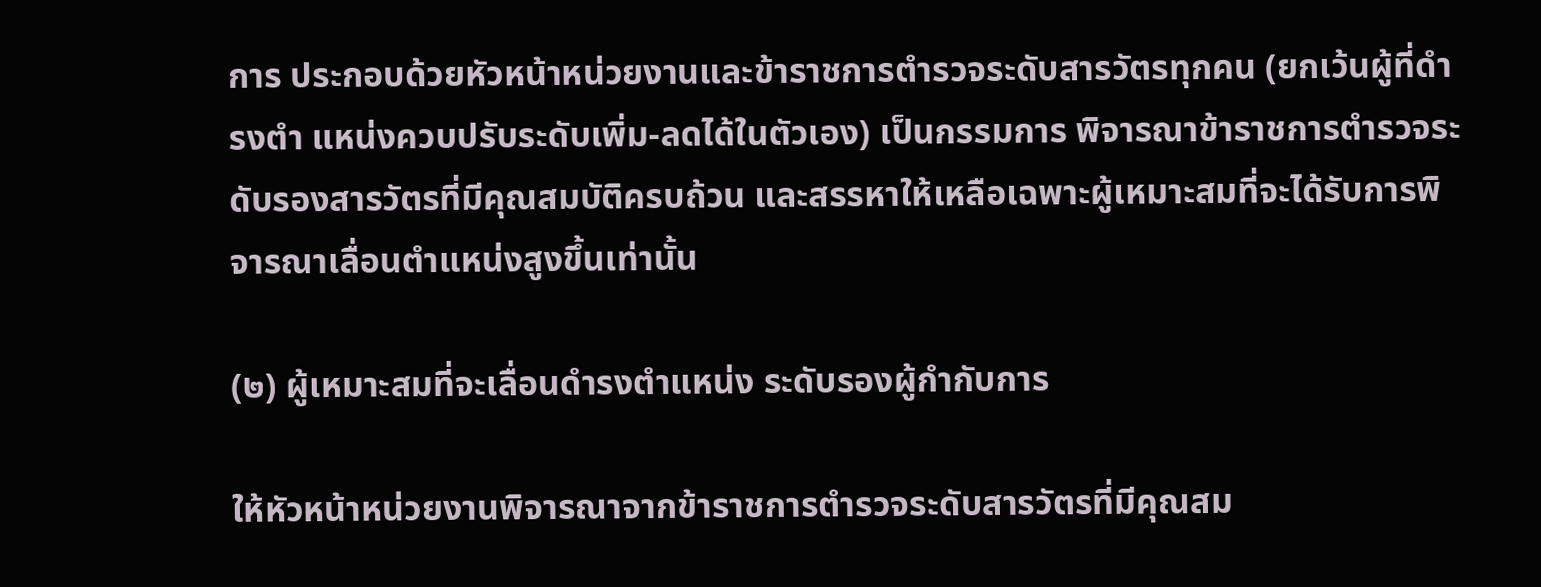การ ประกอบด้วยหัวหน้าหน่วยงานและข้าราชการตำรวจระดับสารวัตรทุกคน (ยกเว้นผู้ที่ดำ รงตำ แหน่งควบปรับระดับเพิ่ม-ลดได้ในตัวเอง) เป็นกรรมการ พิจารณาข้าราชการตำรวจระดับรองสารวัตรที่มีคุณสมบัติครบถ้วน และสรรหาให้เหลือเฉพาะผู้เหมาะสมที่จะได้รับการพิจารณาเลื่อนตำแหน่งสูงขึ้นเท่านั้น

(๒) ผู้เหมาะสมที่จะเลื่อนดำรงตำแหน่ง ระดับรองผู้กำกับการ

ให้หัวหน้าหน่วยงานพิจารณาจากข้าราชการตำรวจระดับสารวัตรที่มีคุณสม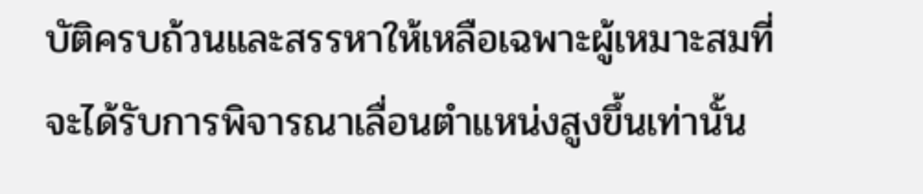บัติครบถ้วนและสรรหาให้เหลือเฉพาะผู้เหมาะสมที่จะได้รับการพิจารณาเลื่อนตำแหน่งสูงขึ้นเท่านั้น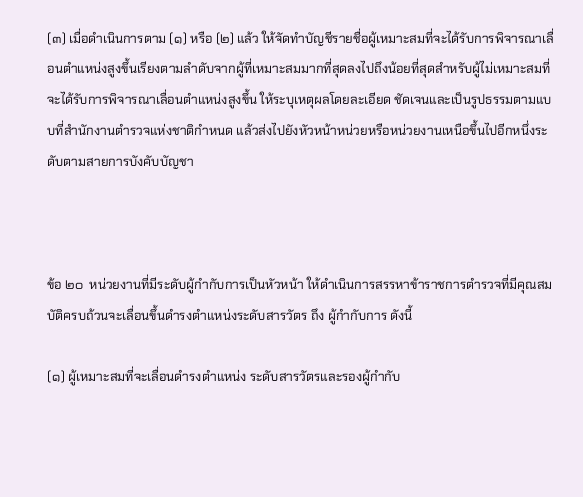(๓) เมื่อดำเนินการตาม (๑) หรือ (๒) แล้ว ให้จัดทำบัญชีรายชื่อผู้เหมาะสมที่จะได้รับการพิจารณาเลื่อนตำแหน่งสูงขึ้นเรียงตามลำดับจากผู้ที่เหมาะสมมากที่สุดลงไปถึงน้อยที่สุดสำหรับผู้ไม่เหมาะสมที่จะได้รับการพิจารณาเลื่อนตำแหน่งสูงขึ้น ให้ระบุเหตุผลโดยละเอียด ชัดเจนและเป็นรูปธรรมตามแบบที่สำนักงานตำรวจแห่งชาติกำหนด แล้วส่งไปยังหัวหน้าหน่วยหรือหน่วยงานเหนือขึ้นไปอีกหนึ่งระดับตามสายการบังคับบัญชา



ข้อ ๒๐  หน่วยงานที่มีระดับผู้กำกับการเป็นหัวหน้า ให้ดำเนินการสรรหาข้าราชการตำรวจที่มีคุณสมบัติครบถ้วนจะเลื่อนขึ้นดำรงตำแหน่งระดับสารวัตร ถึง ผู้กำกับการ ดังนี้

(๑) ผู้เหมาะสมที่จะเลื่อนดำรงตำแหน่ง ระดับสารวัตรและรองผู้กำกับ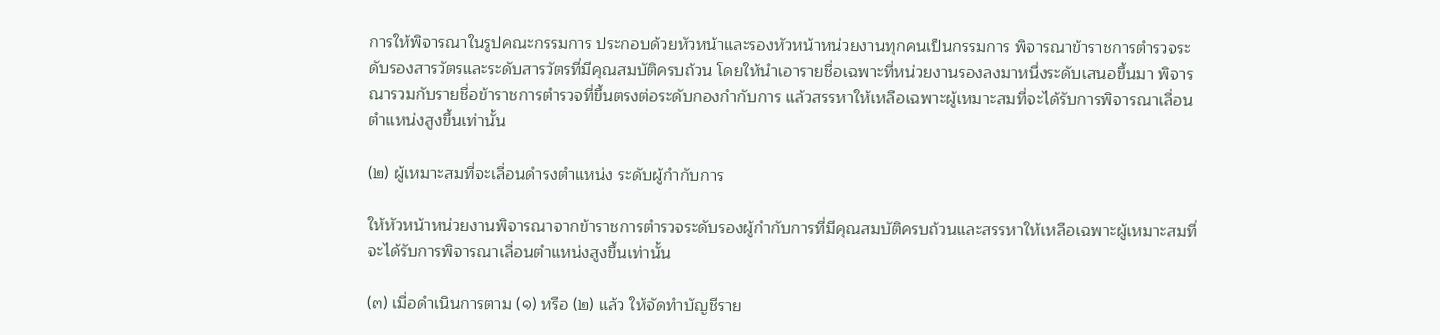การให้พิจารณาในรูปคณะกรรมการ ประกอบด้วยหัวหน้าและรองหัวหน้าหน่วยงานทุกคนเป็นกรรมการ พิจารณาข้าราชการตำรวจระดับรองสารวัตรและระดับสารวัตรที่มีคุณสมบัติครบถ้วน โดยให้นำเอารายชื่อเฉพาะที่หน่วยงานรองลงมาหนึ่งระดับเสนอขึ้นมา พิจารณารวมกับรายชื่อข้าราชการตำรวจที่ขึ้นตรงต่อระดับกองกำกับการ แล้วสรรหาให้เหลือเฉพาะผู้เหมาะสมที่จะได้รับการพิจารณาเลื่อนตำแหน่งสูงขึ้นเท่านั้น

(๒) ผู้เหมาะสมที่จะเลื่อนดำรงตำแหน่ง ระดับผู้กำกับการ

ให้หัวหน้าหน่วยงานพิจารณาจากข้าราชการตำรวจระดับรองผู้กำกับการที่มีคุณสมบัติครบถ้วนและสรรหาให้เหลือเฉพาะผู้เหมาะสมที่จะได้รับการพิจารณาเลื่อนตำแหน่งสูงขึ้นเท่านั้น

(๓) เมื่อดำเนินการตาม (๑) หรือ (๒) แล้ว ให้จัดทำบัญชีราย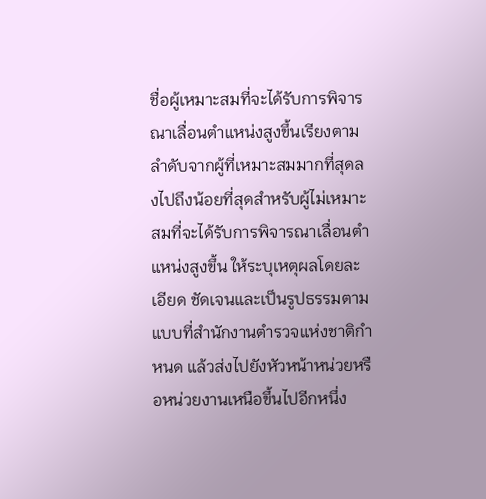ชื่อผู้เหมาะสมที่จะได้รับการพิจารณาเลื่อนตำแหน่งสูงขึ้นเรียงตามลำดับจากผู้ที่เหมาะสมมากที่สุดลงไปถึงน้อยที่สุดสำหรับผู้ไม่เหมาะสมที่จะได้รับการพิจารณาเลื่อนตำแหน่งสูงขึ้น ให้ระบุเหตุผลโดยละเอียด ชัดเจนและเป็นรูปธรรมตามแบบที่สำนักงานตำรวจแห่งชาติกำหนด แล้วส่งไปยังหัวหน้าหน่วยหรือหน่วยงานเหนือขึ้นไปอีกหนึ่ง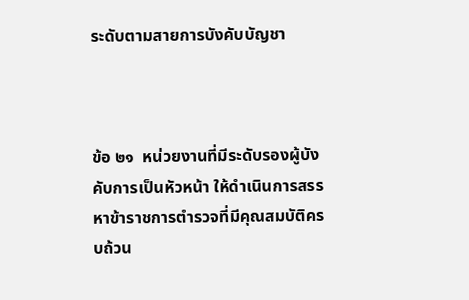ระดับตามสายการบังคับบัญชา



ข้อ ๒๑  หน่วยงานที่มีระดับรองผู้บังคับการเป็นหัวหน้า ให้ดำเนินการสรรหาข้าราชการตำรวจที่มีคุณสมบัติครบถ้วน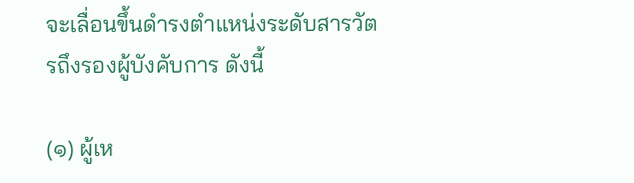จะเลื่อนขึ้นดำรงตำแหน่งระดับสารวัตรถึงรองผู้บังคับการ ดังนี้

(๑) ผู้เห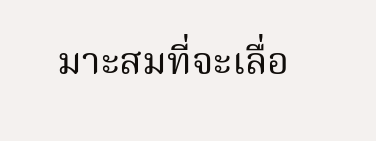มาะสมที่จะเลื่อ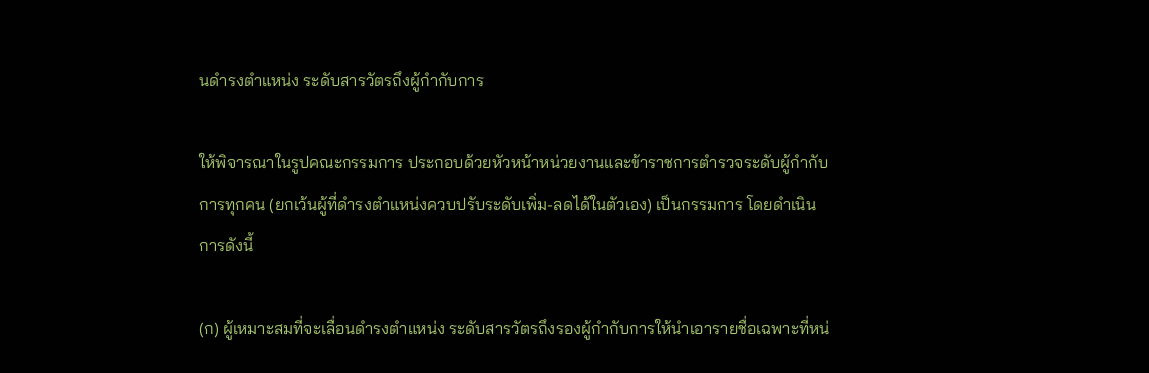นดำรงตำแหน่ง ระดับสารวัตรถึงผู้กำกับการ

ให้พิจารณาในรูปคณะกรรมการ ประกอบด้วยหัวหน้าหน่วยงานและข้าราชการตำรวจระดับผู้กำกับการทุกคน (ยกเว้นผู้ที่ดำรงตำแหน่งควบปรับระดับเพิ่ม-ลดได้ในตัวเอง) เป็นกรรมการ โดยดำเนินการดังนี้

(ก) ผู้เหมาะสมที่จะเลื่อนดำรงตำแหน่ง ระดับสารวัตรถึงรองผู้กำกับการให้นำเอารายชื่อเฉพาะที่หน่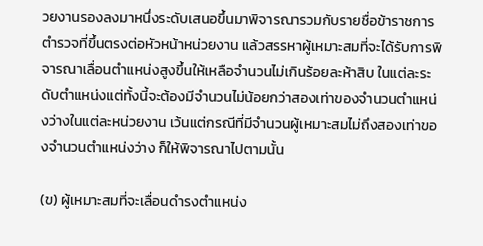วยงานรองลงมาหนึ่งระดับเสนอขึ้นมาพิจารณารวมกับรายชื่อข้าราชการตำรวจที่ขึ้นตรงต่อหัวหน้าหน่วยงาน แล้วสรรหาผู้เหมาะสมที่จะได้รับการพิจารณาเลื่อนตำแหน่งสูงขึ้นให้เหลือจำนวนไม่เกินร้อยละห้าสิบ ในแต่ละระดับตำแหน่งแต่ทั้งนี้จะต้องมีจำนวนไม่น้อยกว่าสองเท่าของจำนวนตำแหน่งว่างในแต่ละหน่วยงาน เว้นแต่กรณีที่มีจำนวนผู้เหมาะสมไม่ถึงสองเท่าของจำนวนตำแหน่งว่าง ก็ให้พิจารณาไปตามนั้น

(ข) ผู้เหมาะสมที่จะเลื่อนดำรงตำแหน่ง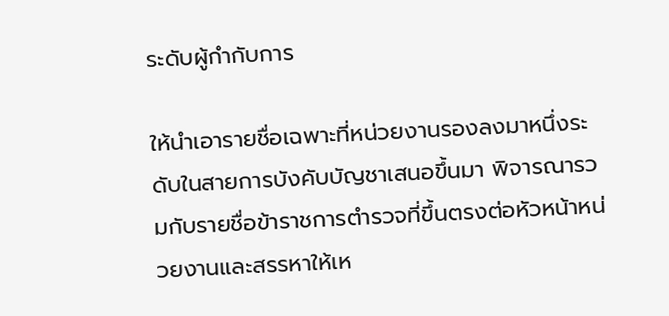ระดับผู้กำกับการ

ให้นำเอารายชื่อเฉพาะที่หน่วยงานรองลงมาหนึ่งระดับในสายการบังคับบัญชาเสนอขึ้นมา พิจารณารวมกับรายชื่อข้าราชการตำรวจที่ขึ้นตรงต่อหัวหน้าหน่วยงานและสรรหาให้เห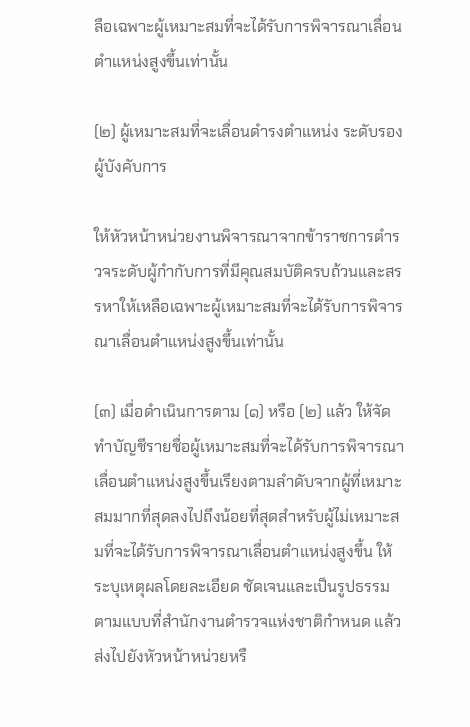ลือเฉพาะผู้เหมาะสมที่จะได้รับการพิจารณาเลื่อนตำแหน่งสูงขึ้นเท่านั้น

(๒) ผู้เหมาะสมที่จะเลื่อนดำรงตำแหน่ง ระดับรองผู้บังคับการ

ให้หัวหน้าหน่วยงานพิจารณาจากข้าราชการตำรวจระดับผู้กำกับการที่มีคุณสมบัติครบถ้วนและสรรหาให้เหลือเฉพาะผู้เหมาะสมที่จะได้รับการพิจารณาเลื่อนตำแหน่งสูงขึ้นเท่านั้น

(๓) เมื่อดำเนินการตาม (๑) หรือ (๒) แล้ว ให้จัดทำบัญชีรายชื่อผู้เหมาะสมที่จะได้รับการพิจารณาเลื่อนตำแหน่งสูงขึ้นเรียงตามลำดับจากผู้ที่เหมาะสมมากที่สุดลงไปถึงน้อยที่สุดสำหรับผู้ไม่เหมาะสมที่จะได้รับการพิจารณาเลื่อนตำแหน่งสูงขึ้น ให้ระบุเหตุผลโดยละเอียด ชัดเจนและเป็นรูปธรรมตามแบบที่สำนักงานตำรวจแห่งชาติกำหนด แล้วส่งไปยังหัวหน้าหน่วยหรื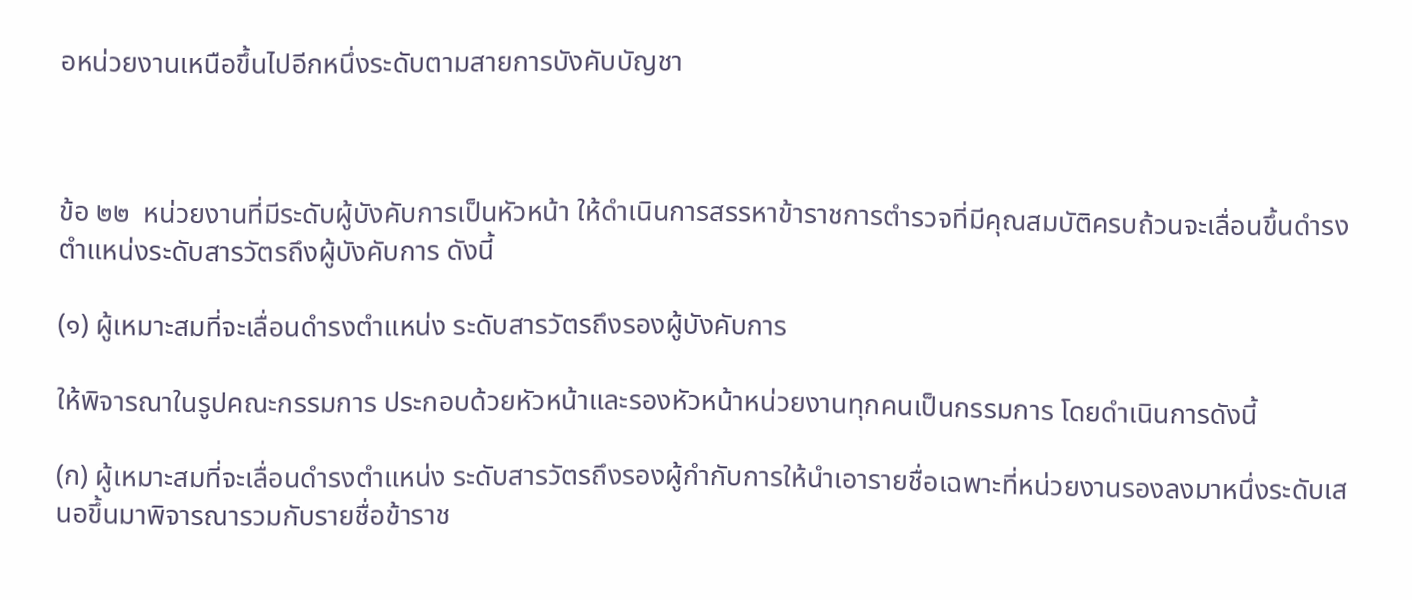อหน่วยงานเหนือขึ้นไปอีกหนึ่งระดับตามสายการบังคับบัญชา



ข้อ ๒๒  หน่วยงานที่มีระดับผู้บังคับการเป็นหัวหน้า ให้ดำเนินการสรรหาข้าราชการตำรวจที่มีคุณสมบัติครบถ้วนจะเลื่อนขึ้นดำรงตำแหน่งระดับสารวัตรถึงผู้บังคับการ ดังนี้

(๑) ผู้เหมาะสมที่จะเลื่อนดำรงตำแหน่ง ระดับสารวัตรถึงรองผู้บังคับการ

ให้พิจารณาในรูปคณะกรรมการ ประกอบด้วยหัวหน้าและรองหัวหน้าหน่วยงานทุกคนเป็นกรรมการ โดยดำเนินการดังนี้

(ก) ผู้เหมาะสมที่จะเลื่อนดำรงตำแหน่ง ระดับสารวัตรถึงรองผู้กำกับการให้นำเอารายชื่อเฉพาะที่หน่วยงานรองลงมาหนึ่งระดับเสนอขึ้นมาพิจารณารวมกับรายชื่อข้าราช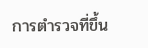การตำรวจที่ขึ้น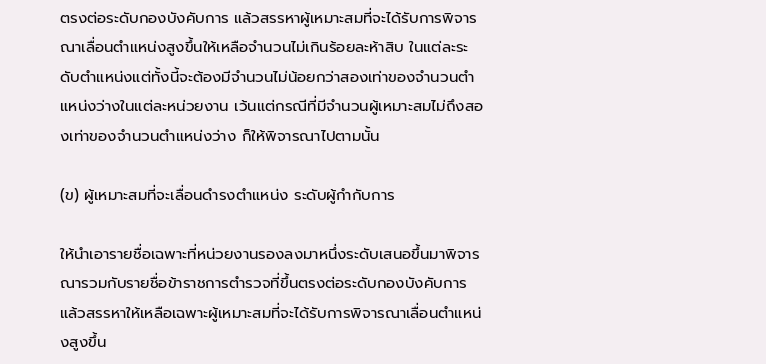ตรงต่อระดับกองบังคับการ แล้วสรรหาผู้เหมาะสมที่จะได้รับการพิจารณาเลื่อนตำแหน่งสูงขึ้นให้เหลือจำนวนไม่เกินร้อยละห้าสิบ ในแต่ละระดับตำแหน่งแต่ทั้งนี้จะต้องมีจำนวนไม่น้อยกว่าสองเท่าของจำนวนตำแหน่งว่างในแต่ละหน่วยงาน เว้นแต่กรณีที่มีจำนวนผู้เหมาะสมไม่ถึงสองเท่าของจำนวนตำแหน่งว่าง ก็ให้พิจารณาไปตามนั้น

(ข) ผู้เหมาะสมที่จะเลื่อนดำรงตำแหน่ง ระดับผู้กำกับการ

ให้นำเอารายชื่อเฉพาะที่หน่วยงานรองลงมาหนึ่งระดับเสนอขึ้นมาพิจารณารวมกับรายชื่อข้าราชการตำรวจที่ขึ้นตรงต่อระดับกองบังคับการ แล้วสรรหาให้เหลือเฉพาะผู้เหมาะสมที่จะได้รับการพิจารณาเลื่อนตำแหน่งสูงขึ้น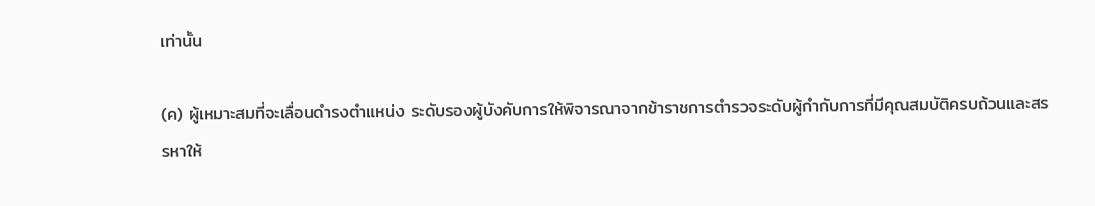เท่านั้น

(ค) ผู้เหมาะสมที่จะเลื่อนดำรงตำแหน่ง ระดับรองผู้บังคับการให้พิจารณาจากข้าราชการตำรวจระดับผู้กำกับการที่มีคุณสมบัติครบถ้วนและสรรหาให้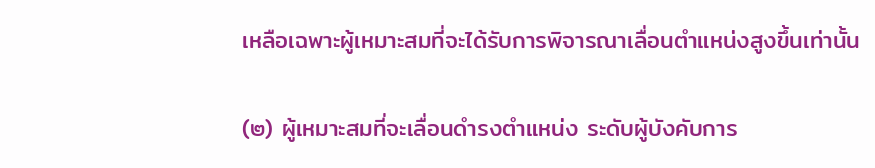เหลือเฉพาะผู้เหมาะสมที่จะได้รับการพิจารณาเลื่อนตำแหน่งสูงขึ้นเท่านั้น

(๒) ผู้เหมาะสมที่จะเลื่อนดำรงตำแหน่ง ระดับผู้บังคับการ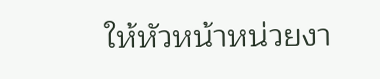ให้หัวหน้าหน่วยงา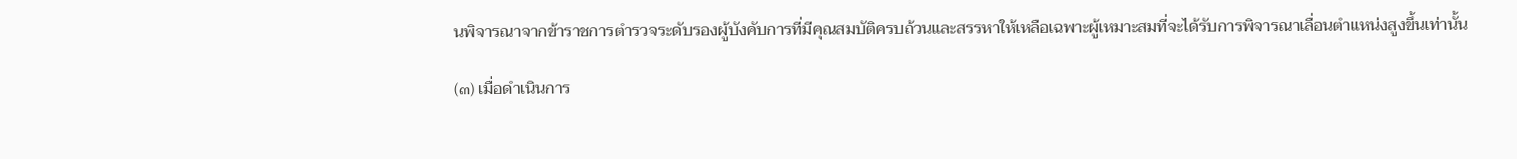นพิจารณาจากข้าราชการตำรวจระดับรองผู้บังคับการที่มีคุณสมบัติครบถ้วนและสรรหาให้เหลือเฉพาะผู้เหมาะสมที่จะได้รับการพิจารณาเลื่อนตำแหน่งสูงขึ้นเท่านั้น

(๓) เมื่อดำเนินการ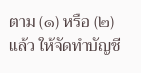ตาม (๑) หรือ (๒) แล้ว ให้จัดทำบัญชี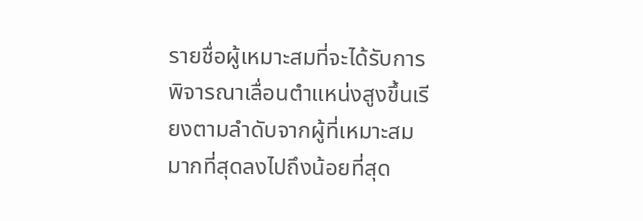รายชื่อผู้เหมาะสมที่จะได้รับการพิจารณาเลื่อนตำแหน่งสูงขึ้นเรียงตามลำดับจากผู้ที่เหมาะสมมากที่สุดลงไปถึงน้อยที่สุด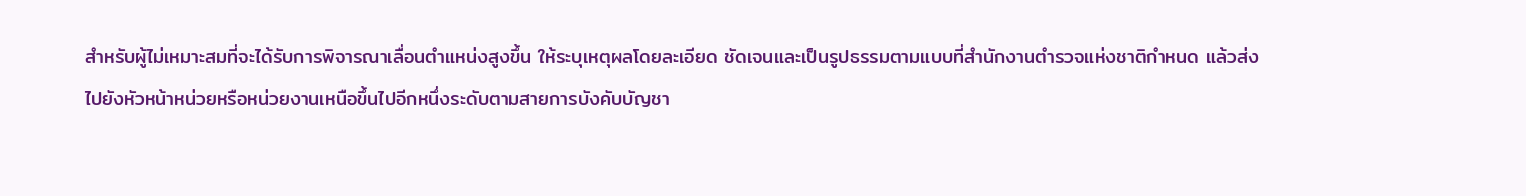สำหรับผู้ไม่เหมาะสมที่จะได้รับการพิจารณาเลื่อนตำแหน่งสูงขึ้น ให้ระบุเหตุผลโดยละเอียด ชัดเจนและเป็นรูปธรรมตามแบบที่สำนักงานตำรวจแห่งชาติกำหนด แล้วส่งไปยังหัวหน้าหน่วยหรือหน่วยงานเหนือขึ้นไปอีกหนึ่งระดับตามสายการบังคับบัญชา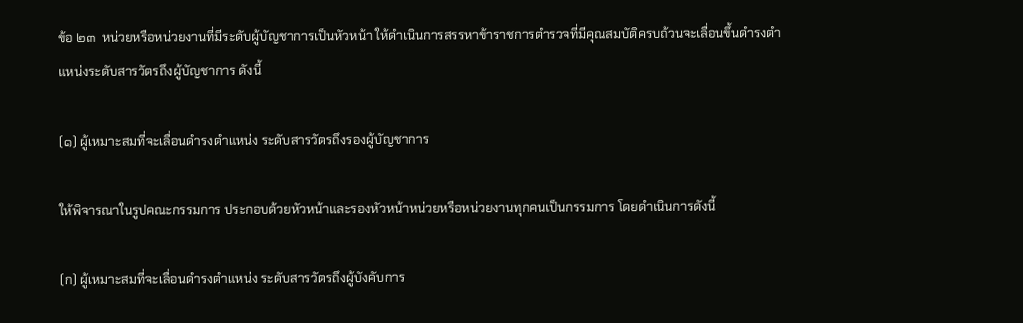ข้อ ๒๓  หน่วยหรือหน่วยงานที่มีระดับผู้บัญชาการเป็นหัวหน้า ให้ดำเนินการสรรหาข้าราชการตำรวจที่มีคุณสมบัติครบถ้วนจะเลื่อนขึ้นดำรงตำแหน่งระดับสารวัตรถึงผู้บัญชาการ ดังนี้

(๑) ผู้เหมาะสมที่จะเลื่อนดำรงตำแหน่ง ระดับสารวัตรถึงรองผู้บัญชาการ

ให้พิจารณาในรูปคณะกรรมการ ประกอบด้วยหัวหน้าและรองหัวหน้าหน่วยหรือหน่วยงานทุกคนเป็นกรรมการ โดยดำเนินการดังนี้

(ก) ผู้เหมาะสมที่จะเลื่อนดำรงตำแหน่ง ระดับสารวัตรถึงผู้บังคับการ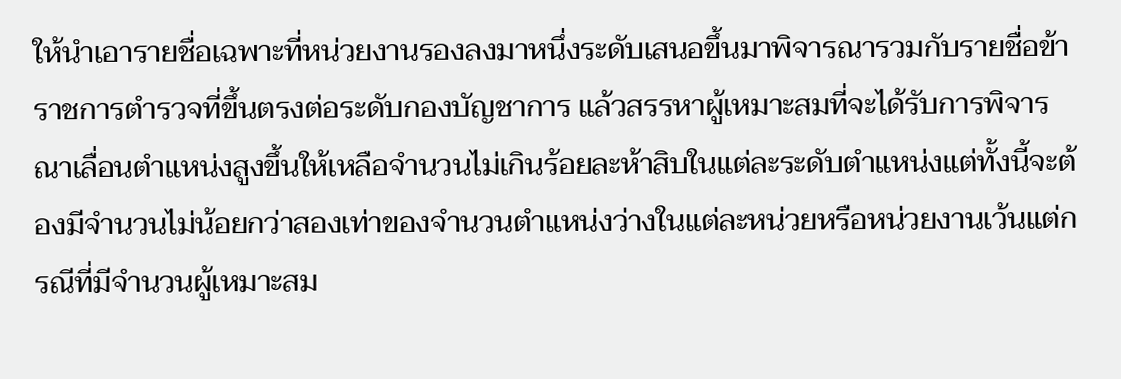ให้นำเอารายชื่อเฉพาะที่หน่วยงานรองลงมาหนึ่งระดับเสนอขึ้นมาพิจารณารวมกับรายชื่อข้าราชการตำรวจที่ขึ้นตรงต่อระดับกองบัญชาการ แล้วสรรหาผู้เหมาะสมที่จะได้รับการพิจารณาเลื่อนตำแหน่งสูงขึ้นให้เหลือจำนวนไม่เกินร้อยละห้าสิบในแต่ละระดับตำแหน่งแต่ทั้งนี้จะต้องมีจำนวนไม่น้อยกว่าสองเท่าของจำนวนตำแหน่งว่างในแต่ละหน่วยหรือหน่วยงานเว้นแต่กรณีที่มีจำนวนผู้เหมาะสม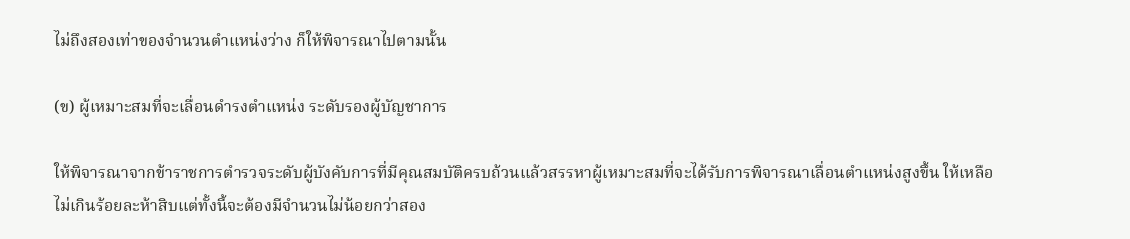ไม่ถึงสองเท่าของจำนวนตำแหน่งว่าง ก็ให้พิจารณาไปตามนั้น

(ข) ผู้เหมาะสมที่จะเลื่อนดำรงตำแหน่ง ระดับรองผู้บัญชาการ

ให้พิจารณาจากข้าราชการตำรวจระดับผู้บังคับการที่มีคุณสมบัติครบถ้วนแล้วสรรหาผู้เหมาะสมที่จะได้รับการพิจารณาเลื่อนตำแหน่งสูงขึ้น ให้เหลือไม่เกินร้อยละห้าสิบแต่ทั้งนี้จะต้องมีจำนวนไม่น้อยกว่าสอง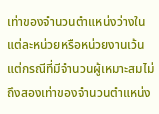เท่าของจำนวนตำแหน่งว่างในแต่ละหน่วยหรือหน่วยงานเว้นแต่กรณีที่มีจำนวนผู้เหมาะสมไม่ถึงสองเท่าของจำนวนตำแหน่ง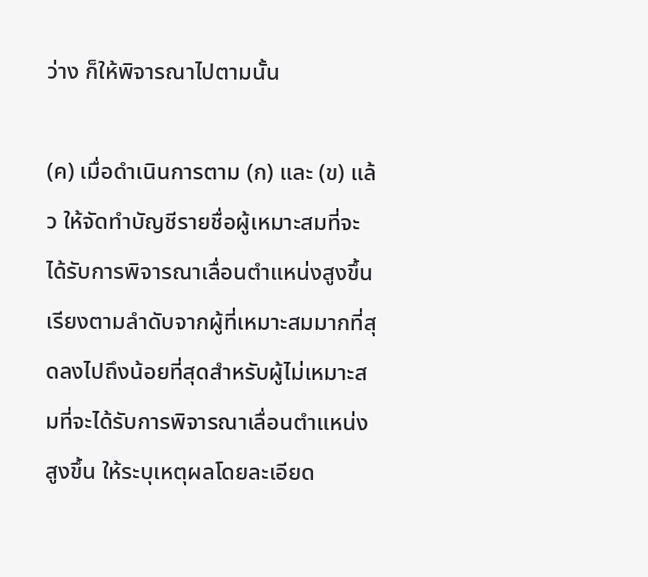ว่าง ก็ให้พิจารณาไปตามนั้น

(ค) เมื่อดำเนินการตาม (ก) และ (ข) แล้ว ให้จัดทำบัญชีรายชื่อผู้เหมาะสมที่จะได้รับการพิจารณาเลื่อนตำแหน่งสูงขึ้นเรียงตามลำดับจากผู้ที่เหมาะสมมากที่สุดลงไปถึงน้อยที่สุดสำหรับผู้ไม่เหมาะสมที่จะได้รับการพิจารณาเลื่อนตำแหน่งสูงขึ้น ให้ระบุเหตุผลโดยละเอียด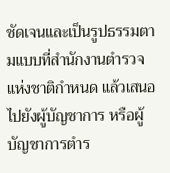ชัดเจนและเป็นรูปธรรมตามแบบที่สำนักงานตำรวจแห่งชาติกำหนด แล้วเสนอไปยังผู้บัญชาการ หรือผู้บัญชาการตำร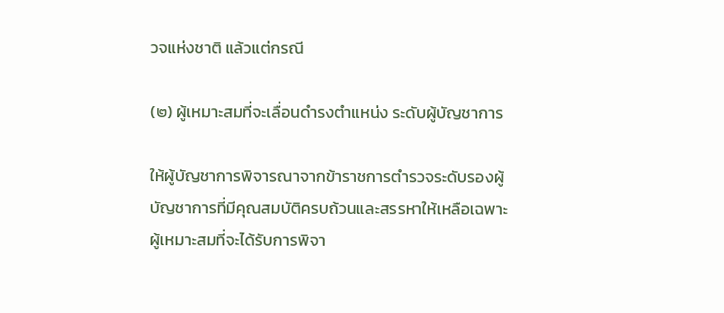วจแห่งชาติ แล้วแต่กรณี

(๒) ผู้เหมาะสมที่จะเลื่อนดำรงตำแหน่ง ระดับผู้บัญชาการ

ให้ผู้บัญชาการพิจารณาจากข้าราชการตำรวจระดับรองผู้บัญชาการที่มีคุณสมบัติครบถ้วนและสรรหาให้เหลือเฉพาะผู้เหมาะสมที่จะได้รับการพิจา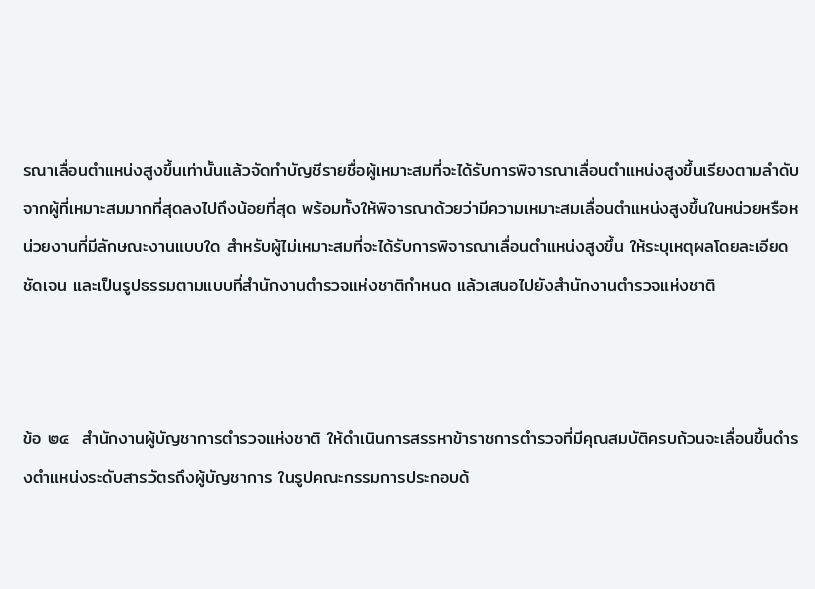รณาเลื่อนตำแหน่งสูงขึ้นเท่านั้นแล้วจัดทำบัญชีรายชื่อผู้เหมาะสมที่จะได้รับการพิจารณาเลื่อนตำแหน่งสูงขึ้นเรียงตามลำดับจากผู้ที่เหมาะสมมากที่สุดลงไปถึงน้อยที่สุด พร้อมทั้งให้พิจารณาด้วยว่ามีความเหมาะสมเลื่อนตำแหน่งสูงขึ้นในหน่วยหรือหน่วยงานที่มีลักษณะงานแบบใด สำหรับผู้ไม่เหมาะสมที่จะได้รับการพิจารณาเลื่อนตำแหน่งสูงขึ้น ให้ระบุเหตุผลโดยละเอียด ชัดเจน และเป็นรูปธรรมตามแบบที่สำนักงานตำรวจแห่งชาติกำหนด แล้วเสนอไปยังสำนักงานตำรวจแห่งชาติ



ข้อ ๒๔  สำนักงานผู้บัญชาการตำรวจแห่งชาติ ให้ดำเนินการสรรหาข้าราชการตำรวจที่มีคุณสมบัติครบถ้วนจะเลื่อนขึ้นดำรงตำแหน่งระดับสารวัตรถึงผู้บัญชาการ ในรูปคณะกรรมการประกอบด้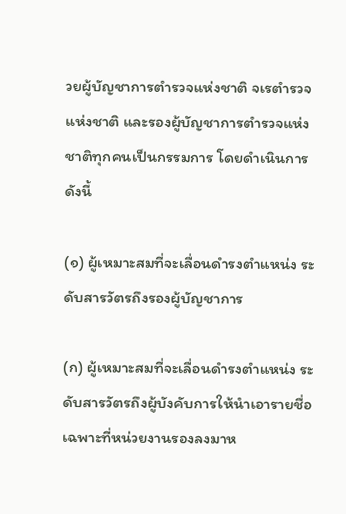วยผู้บัญชาการตำรวจแห่งชาติ จเรตำรวจแห่งชาติ และรองผู้บัญชาการตำรวจแห่งชาติทุกคนเป็นกรรมการ โดยดำเนินการดังนี้

(๑) ผู้เหมาะสมที่จะเลื่อนดำรงตำแหน่ง ระดับสารวัตรถึงรองผู้บัญชาการ

(ก) ผู้เหมาะสมที่จะเลื่อนดำรงตำแหน่ง ระดับสารวัตรถึงผู้บังคับการให้นำเอารายชื่อเฉพาะที่หน่วยงานรองลงมาห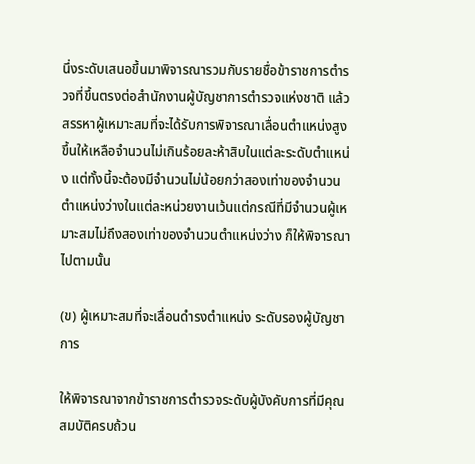นึ่งระดับเสนอขึ้นมาพิจารณารวมกับรายชื่อข้าราชการตำรวจที่ขึ้นตรงต่อสำนักงานผู้บัญชาการตำรวจแห่งชาติ แล้วสรรหาผู้เหมาะสมที่จะได้รับการพิจารณาเลื่อนตำแหน่งสูงขึ้นให้เหลือจำนวนไม่เกินร้อยละห้าสิบในแต่ละระดับตำแหน่ง แต่ทั้งนี้จะต้องมีจำนวนไม่น้อยกว่าสองเท่าของจำนวนตำแหน่งว่างในแต่ละหน่วยงานเว้นแต่กรณีที่มีจำนวนผู้เหมาะสมไม่ถึงสองเท่าของจำนวนตำแหน่งว่าง ก็ให้พิจารณาไปตามนั้น

(ข) ผู้เหมาะสมที่จะเลื่อนดำรงตำแหน่ง ระดับรองผู้บัญชาการ

ให้พิจารณาจากข้าราชการตำรวจระดับผู้บังคับการที่มีคุณสมบัติครบถ้วน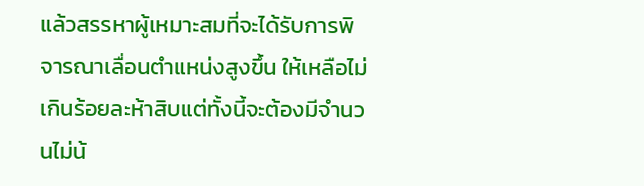แล้วสรรหาผู้เหมาะสมที่จะได้รับการพิจารณาเลื่อนตำแหน่งสูงขึ้น ให้เหลือไม่เกินร้อยละห้าสิบแต่ทั้งนี้จะต้องมีจำนวนไม่น้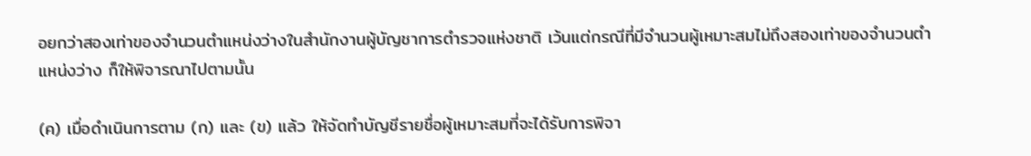อยกว่าสองเท่าของจำนวนตำแหน่งว่างในสำนักงานผู้บัญชาการตำรวจแห่งชาติ เว้นแต่กรณีที่มีจำนวนผู้เหมาะสมไม่ถึงสองเท่าของจำนวนตำแหน่งว่าง ก็ให้พิจารณาไปตามนั้น

(ค) เมื่อดำเนินการตาม (ก) และ (ข) แล้ว ให้จัดทำบัญชีรายชื่อผู้เหมาะสมที่จะได้รับการพิจา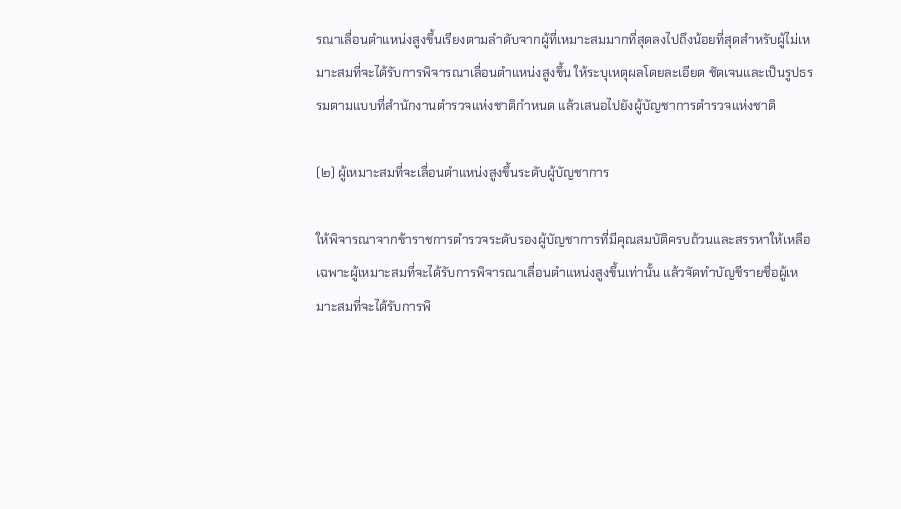รณาเลื่อนตำแหน่งสูงขึ้นเรียงตามลำดับจากผู้ที่เหมาะสมมากที่สุดลงไปถึงน้อยที่สุดสำหรับผู้ไม่เหมาะสมที่จะได้รับการพิจารณาเลื่อนตำแหน่งสูงขึ้น ให้ระบุเหตุผลโดยละเอียด ชัดเจนและเป็นรูปธรรมตามแบบที่สำนักงานตำรวจแห่งชาติกำหนด แล้วเสนอไปยังผู้บัญชาการตำรวจแห่งชาติ

(๒) ผู้เหมาะสมที่จะเลื่อนตำแหน่งสูงขึ้นระดับผู้บัญชาการ

ให้พิจารณาจากข้าราชการตำรวจระดับรองผู้บัญชาการที่มีคุณสมบัติครบถ้วนและสรรหาให้เหลือเฉพาะผู้เหมาะสมที่จะได้รับการพิจารณาเลื่อนตำแหน่งสูงขึ้นเท่านั้น แล้วจัดทำบัญชีรายชื่อผู้เหมาะสมที่จะได้รับการพิ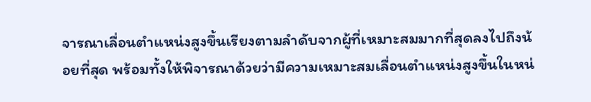จารณาเลื่อนตำแหน่งสูงขึ้นเรียงตามลำดับจากผู้ที่เหมาะสมมากที่สุดลงไปถึงน้อยที่สุด พร้อมทั้งให้พิจารณาด้วยว่ามีความเหมาะสมเลื่อนตำแหน่งสูงขึ้นในหน่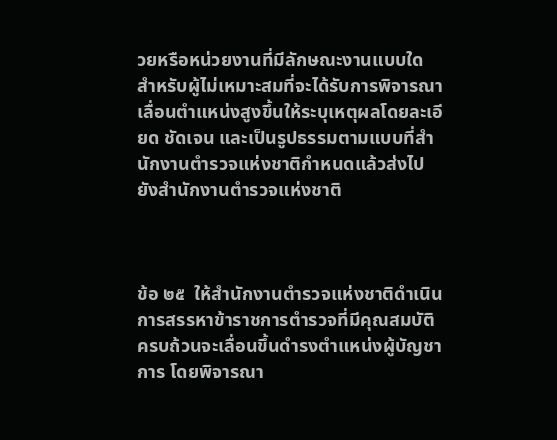วยหรือหน่วยงานที่มีลักษณะงานแบบใด สำหรับผู้ไม่เหมาะสมที่จะได้รับการพิจารณาเลื่อนตำแหน่งสูงขึ้นให้ระบุเหตุผลโดยละเอียด ชัดเจน และเป็นรูปธรรมตามแบบที่สำนักงานตำรวจแห่งชาติกำหนดแล้วส่งไปยังสำนักงานตำรวจแห่งชาติ



ข้อ ๒๕  ให้สำนักงานตำรวจแห่งชาติดำเนินการสรรหาข้าราชการตำรวจที่มีคุณสมบัติครบถ้วนจะเลื่อนขึ้นดำรงตำแหน่งผู้บัญชาการ โดยพิจารณา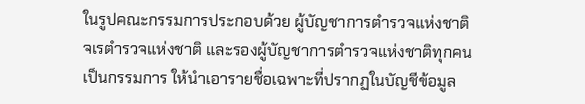ในรูปคณะกรรมการประกอบด้วย ผู้บัญชาการตำรวจแห่งชาติ จเรตำรวจแห่งชาติ และรองผู้บัญชาการตำรวจแห่งชาติทุกคน เป็นกรรมการ ให้นำเอารายชื่อเฉพาะที่ปรากฏในบัญชีข้อมูล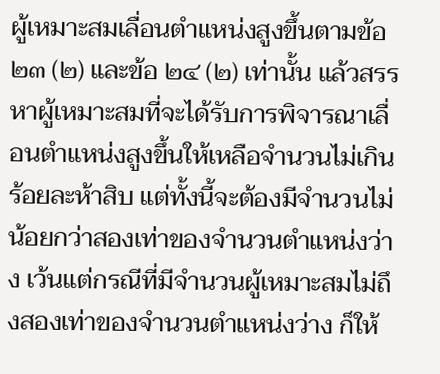ผู้เหมาะสมเลื่อนตำแหน่งสูงขึ้นตามข้อ ๒๓ (๒) และข้อ ๒๔ (๒) เท่านั้น แล้วสรรหาผู้เหมาะสมที่จะได้รับการพิจารณาเลื่อนตำแหน่งสูงขึ้นให้เหลือจำนวนไม่เกินร้อยละห้าสิบ แต่ทั้งนี้จะต้องมีจำนวนไม่น้อยกว่าสองเท่าของจำนวนตำแหน่งว่าง เว้นแต่กรณีที่มีจำนวนผู้เหมาะสมไม่ถึงสองเท่าของจำนวนตำแหน่งว่าง ก็ให้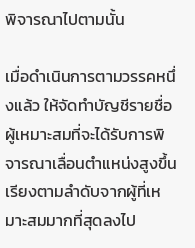พิจารณาไปตามนั้น

เมื่อดำเนินการตามวรรคหนึ่งแล้ว ให้จัดทำบัญชีรายชื่อผู้เหมาะสมที่จะได้รับการพิจารณาเลื่อนตำแหน่งสูงขึ้นเรียงตามลำดับจากผู้ที่เหมาะสมมากที่สุดลงไป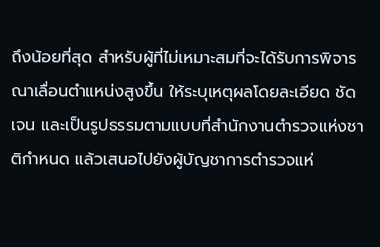ถึงน้อยที่สุด สำหรับผู้ที่ไม่เหมาะสมที่จะได้รับการพิจารณาเลื่อนตำแหน่งสูงขึ้น ให้ระบุเหตุผลโดยละเอียด ชัดเจน และเป็นรูปธรรมตามแบบที่สำนักงานตำรวจแห่งชาติกำหนด แล้วเสนอไปยังผู้บัญชาการตำรวจแห่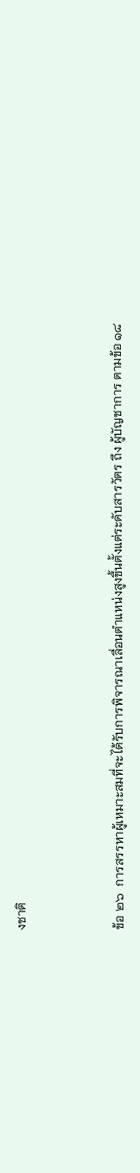งชาติ



ข้อ ๒๖  การสรรหาผู้เหมาะสมที่จะได้รับการพิจารณาเลื่อนตำแหน่งสูงขึ้นตั้งแต่ระดับสารวัตร ถึง ผู้บัญชาการ ตามข้อ ๑๘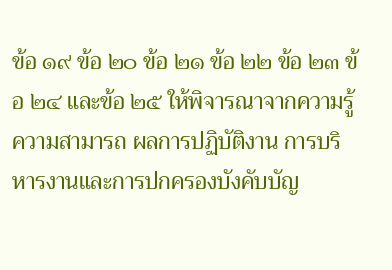ข้อ ๑๙ ข้อ ๒๐ ข้อ ๒๑ ข้อ ๒๒ ข้อ ๒๓ ข้อ ๒๔ และข้อ ๒๕ ให้พิจารณาจากความรู้ความสามารถ ผลการปฏิบัติงาน การบริหารงานและการปกครองบังคับบัญ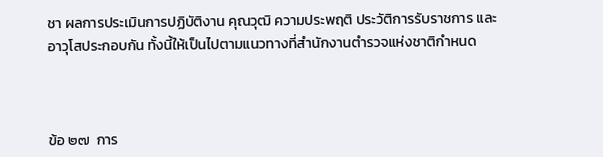ชา ผลการประเมินการปฏิบัติงาน คุณวุฒิ ความประพฤติ ประวัติการรับราชการ และอาวุโสประกอบกัน ทั้งนี้ให้เป็นไปตามแนวทางที่สำนักงานตำรวจแห่งชาติกำหนด



ข้อ ๒๗  การ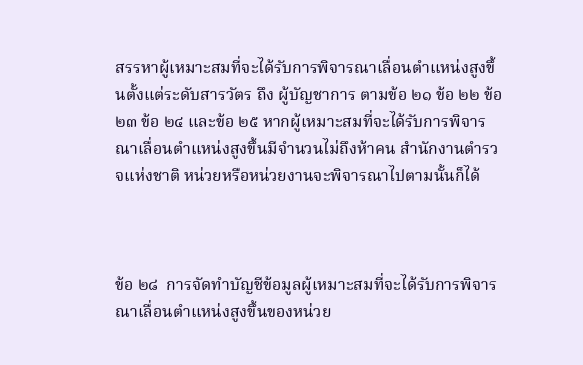สรรหาผู้เหมาะสมที่จะได้รับการพิจารณาเลื่อนตำแหน่งสูงขึ้นตั้งแต่ระดับสารวัตร ถึง ผู้บัญชาการ ตามข้อ ๒๑ ข้อ ๒๒ ข้อ ๒๓ ข้อ ๒๔ และข้อ ๒๕ หากผู้เหมาะสมที่จะได้รับการพิจารณาเลื่อนตำแหน่งสูงขึ้นมีจำนวนไม่ถึงห้าคน สำนักงานตำรวจแห่งชาติ หน่วยหรือหน่วยงานจะพิจารณาไปตามนั้นก็ได้



ข้อ ๒๘  การจัดทำบัญชีข้อมูลผู้เหมาะสมที่จะได้รับการพิจารณาเลื่อนตำแหน่งสูงขึ้นของหน่วย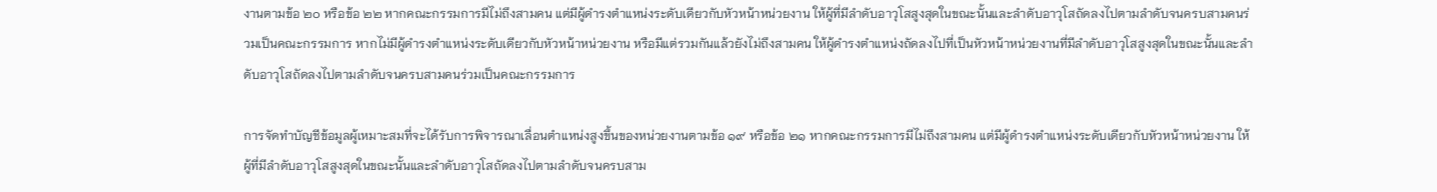งานตามข้อ ๒๐ หรือข้อ ๒๒ หากคณะกรรมการมีไม่ถึงสามคน แต่มีผู้ดำรงตำแหน่งระดับเดียวกับหัวหน้าหน่วยงาน ให้ผู้ที่มีลำดับอาวุโสสูงสุดในขณะนั้นและลำดับอาวุโสถัดลงไปตามลำดับจนครบสามคนร่วมเป็นคณะกรรมการ หากไม่มีผู้ดำรงตำแหน่งระดับเดียวกับหัวหน้าหน่วยงาน หรือมีแต่รวมกันแล้วยังไม่ถึงสามคน ให้ผู้ดำรงตำแหน่งถัดลงไปที่เป็นหัวหน้าหน่วยงานที่มีลำดับอาวุโสสูงสุดในขณะนั้นและลำดับอาวุโสถัดลงไปตามลำดับจนครบสามคนร่วมเป็นคณะกรรมการ

การจัดทำบัญชีข้อมูลผู้เหมาะสมที่จะได้รับการพิจารณาเลื่อนตำแหน่งสูงขึ้นของหน่วยงานตามข้อ ๑๙ หรือข้อ ๒๑ หากคณะกรรมการมีไม่ถึงสามคน แต่มีผู้ดำรงตำแหน่งระดับเดียวกับหัวหน้าหน่วยงาน ให้ผู้ที่มีลำดับอาวุโสสูงสุดในขณะนั้นและลำดับอาวุโสถัดลงไปตามลำดับจนครบสาม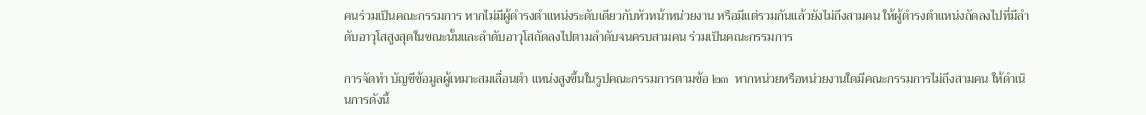คนร่วมเป็นคณะกรรมการ หากไม่มีผู้ดำรงตำแหน่งระดับเดียวกับหัวหน้าหน่วยงาน หรือมีแต่รวมกันแล้วยังไม่ถึงสามคน ให้ผู้ดำรงตำแหน่งถัดลงไปที่มีลำดับอาวุโสสูงสุดในขณะนั้นและลำดับอาวุโสถัดลงไปตามลำดับจนครบสามคน ร่วมเป็นคณะกรรมการ

การจัดทำ บัญชีข้อมูลผู้เหมาะสมเลื่อนตำ แหน่งสูงขึ้นในรูปคณะกรรมการตามข้อ ๒๓  หากหน่วยหรือหน่วยงานใดมีคณะกรรมการไม่ถึงสามคน ให้ดำเนินการดังนี้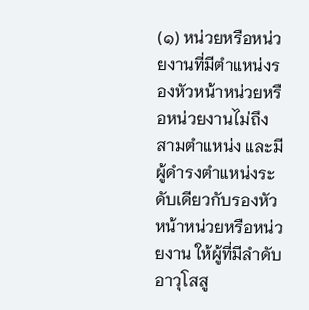(๑) หน่วยหรือหน่วยงานที่มีตำแหน่งรองหัวหน้าหน่วยหรือหน่วยงานไม่ถึงสามตำแหน่ง และมีผู้ดำรงตำแหน่งระดับเดียวกับรองหัวหน้าหน่วยหรือหน่วยงาน ให้ผู้ที่มีลำดับอาวุโสสู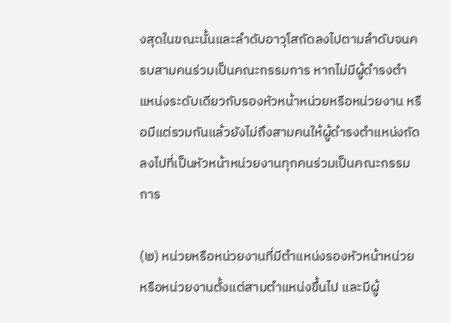งสุดในขณะนั้นและลำดับอาวุโสถัดลงไปตามลำดับจนครบสามคนร่วมเป็นคณะกรรมการ หากไม่มีผู้ดำรงตำแหน่งระดับเดียวกับรองหัวหน้าหน่วยหรือหน่วยงาน หรือมีแต่รวมกันแล้วยังไม่ถึงสามคนให้ผู้ดำรงตำแหน่งถัดลงไปที่เป็นหัวหน้าหน่วยงานทุกคนร่วมเป็นคณะกรรมการ

(๒) หน่วยหรือหน่วยงานที่มีตำแหน่งรองหัวหน้าหน่วยหรือหน่วยงานตั้งแต่สามตำแหน่งขึ้นไป และมีผู้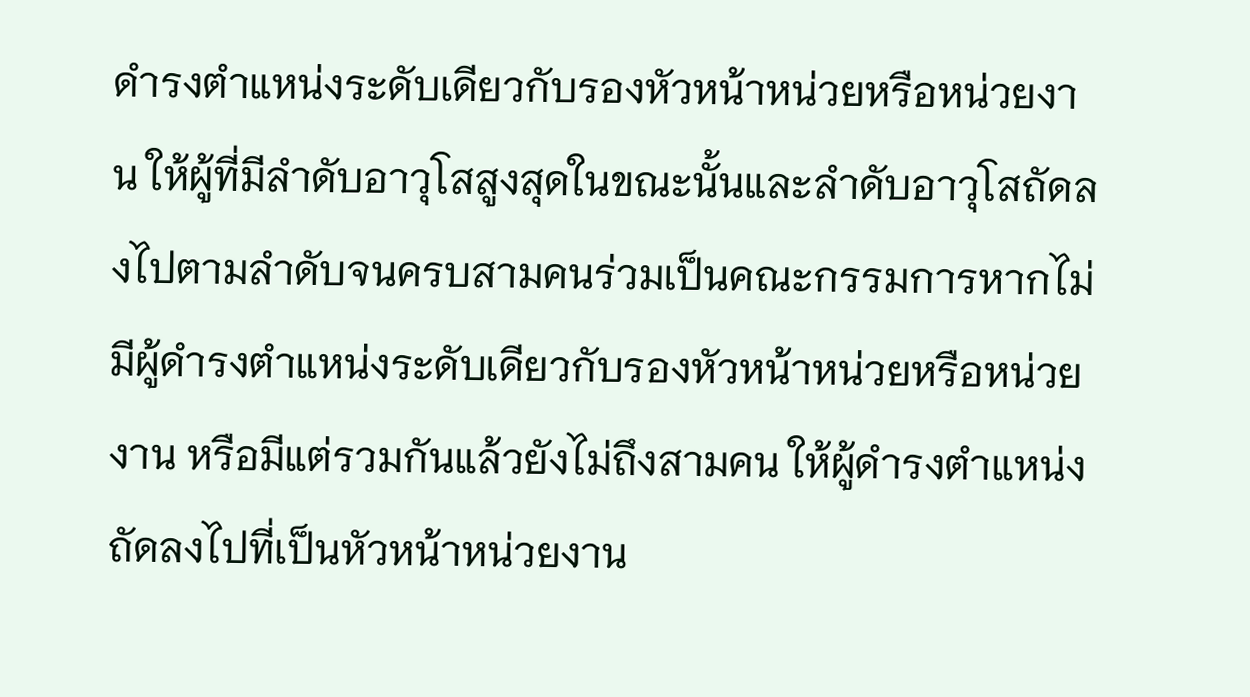ดำรงตำแหน่งระดับเดียวกับรองหัวหน้าหน่วยหรือหน่วยงาน ให้ผู้ที่มีลำดับอาวุโสสูงสุดในขณะนั้นและลำดับอาวุโสถัดลงไปตามลำดับจนครบสามคนร่วมเป็นคณะกรรมการหากไม่มีผู้ดำรงตำแหน่งระดับเดียวกับรองหัวหน้าหน่วยหรือหน่วยงาน หรือมีแต่รวมกันแล้วยังไม่ถึงสามคน ให้ผู้ดำรงตำแหน่งถัดลงไปที่เป็นหัวหน้าหน่วยงาน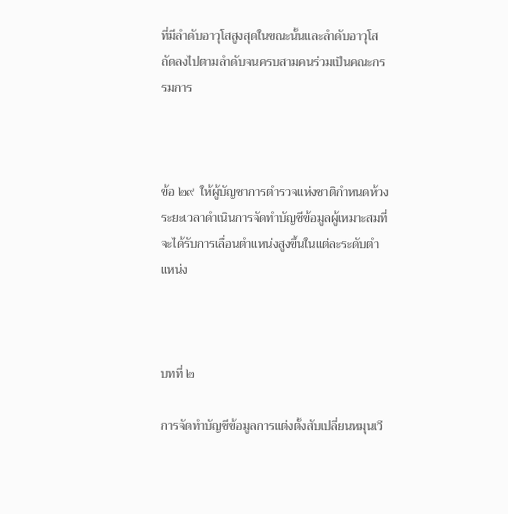ที่มีลำดับอาวุโสสูงสุดในขณะนั้นและลำดับอาวุโสถัดลงไปตามลำดับจนครบสามคนร่วมเป็นคณะกรรมการ



ข้อ ๒๙  ให้ผู้บัญชาการตำรวจแห่งชาติกำหนดห้วงระยะเวลาดำเนินการจัดทำบัญชีข้อมูลผู้เหมาะสมที่จะได้รับการเลื่อนตำแหน่งสูงขึ้นในแต่ละระดับตำแหน่ง



บทที่ ๒

การจัดทำบัญชีข้อมูลการแต่งตั้งสับเปลี่ยนหมุนเวี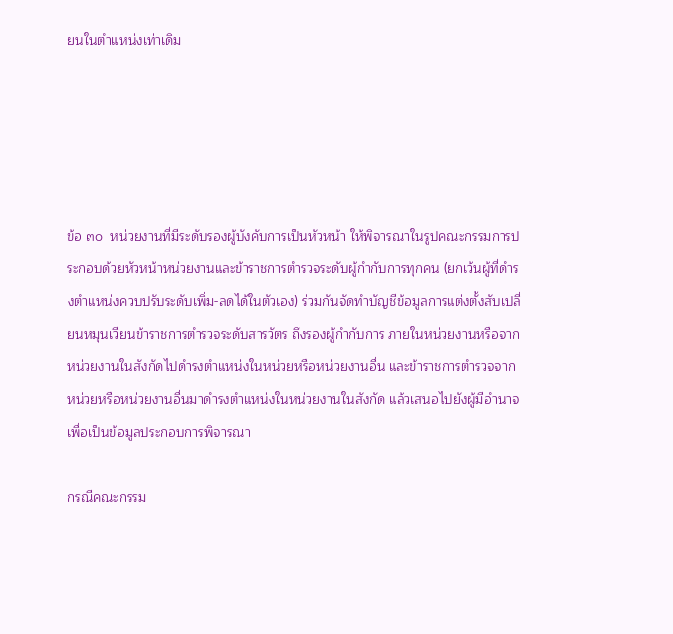ยนในตำแหน่งเท่าเดิม





ข้อ ๓๐  หน่วยงานที่มีระดับรองผู้บังคับการเป็นหัวหน้า ให้พิจารณาในรูปคณะกรรมการประกอบด้วยหัวหน้าหน่วยงานและข้าราชการตำรวจระดับผู้กำกับการทุกคน (ยกเว้นผู้ที่ดำรงตำแหน่งควบปรับระดับเพิ่ม-ลดได้ในตัวเอง) ร่วมกันจัดทำบัญชีข้อมูลการแต่งตั้งสับเปลี่ยนหมุนเวียนข้าราชการตำรวจระดับสารวัตร ถึงรองผู้กำกับการ ภายในหน่วยงานหรือจากหน่วยงานในสังกัดไปดำรงตำแหน่งในหน่วยหรือหน่วยงานอื่น และข้าราชการตำรวจจากหน่วยหรือหน่วยงานอื่นมาดำรงตำแหน่งในหน่วยงานในสังกัด แล้วเสนอไปยังผู้มีอำนาจเพื่อเป็นข้อมูลประกอบการพิจารณา

กรณีคณะกรรม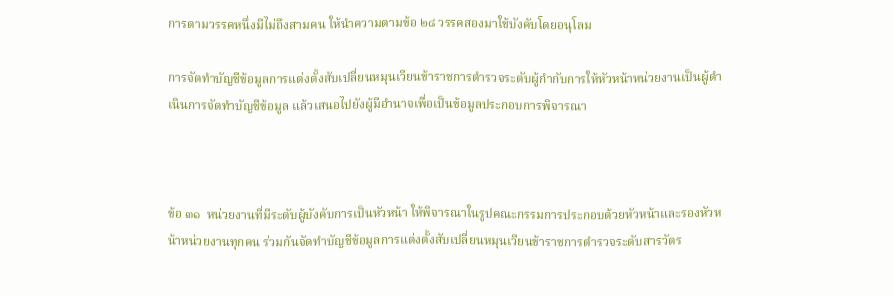การตามวรรคหนึ่งมีไม่ถึงสามคน ให้นำความตามข้อ ๒๘ วรรคสองมาใช้บังคับโดยอนุโลม

การจัดทำบัญชีข้อมูลการแต่งตั้งสับเปลี่ยนหมุนเวียนข้าราชการตำรวจระดับผู้กำกับการให้หัวหน้าหน่วยงานเป็นผู้ดำเนินการจัดทำบัญชีข้อมูล แล้วเสนอไปยังผู้มีอำนาจเพื่อเป็นข้อมูลประกอบการพิจารณา



ข้อ ๓๑  หน่วยงานที่มีระดับผู้บังคับการเป็นหัวหน้า ให้พิจารณาในรูปคณะกรรมการประกอบด้วยหัวหน้าและรองหัวหน้าหน่วยงานทุกคน ร่วมกันจัดทำบัญชีข้อมูลการแต่งตั้งสับเปลี่ยนหมุนเวียนข้าราชการตำรวจระดับสารวัตร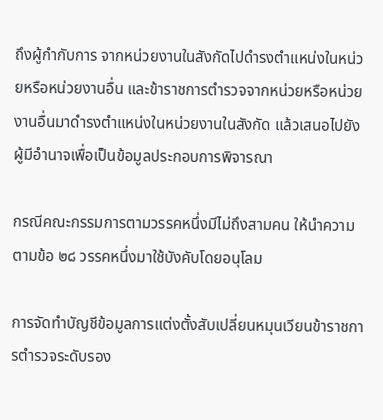ถึงผู้กำกับการ จากหน่วยงานในสังกัดไปดำรงตำแหน่งในหน่วยหรือหน่วยงานอื่น และข้าราชการตำรวจจากหน่วยหรือหน่วยงานอื่นมาดำรงตำแหน่งในหน่วยงานในสังกัด แล้วเสนอไปยังผู้มีอำนาจเพื่อเป็นข้อมูลประกอบการพิจารณา

กรณีคณะกรรมการตามวรรคหนึ่งมีไม่ถึงสามคน ให้นำความตามข้อ ๒๘ วรรคหนึ่งมาใช้บังคับโดยอนุโลม

การจัดทำบัญชีข้อมูลการแต่งตั้งสับเปลี่ยนหมุนเวียนข้าราชการตำรวจระดับรอง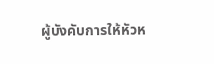ผู้บังคับการให้หัวห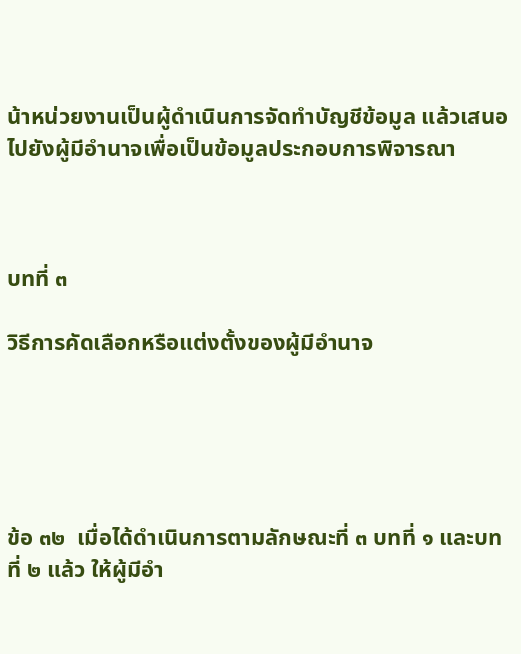น้าหน่วยงานเป็นผู้ดำเนินการจัดทำบัญชีข้อมูล แล้วเสนอไปยังผู้มีอำนาจเพื่อเป็นข้อมูลประกอบการพิจารณา



บทที่ ๓

วิธีการคัดเลือกหรือแต่งตั้งของผู้มีอำนาจ





ข้อ ๓๒  เมื่อได้ดำเนินการตามลักษณะที่ ๓ บทที่ ๑ และบทที่ ๒ แล้ว ให้ผู้มีอำ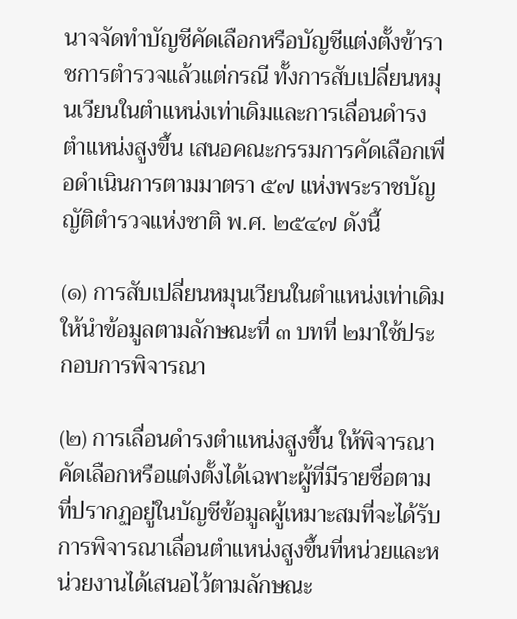นาจจัดทำบัญชีคัดเลือกหรือบัญชีแต่งตั้งข้าราชการตำรวจแล้วแต่กรณี ทั้งการสับเปลี่ยนหมุนเวียนในตำแหน่งเท่าเดิมและการเลื่อนดำรงตำแหน่งสูงขึ้น เสนอคณะกรรมการคัดเลือกเพื่อดำเนินการตามมาตรา ๕๗ แห่งพระราชบัญญัติตำรวจแห่งชาติ พ.ศ. ๒๕๔๗ ดังนี้

(๑) การสับเปลี่ยนหมุนเวียนในตำแหน่งเท่าเดิมให้นำข้อมูลตามลักษณะที่ ๓ บทที่ ๒มาใช้ประกอบการพิจารณา

(๒) การเลื่อนดำรงตำแหน่งสูงขึ้น ให้พิจารณาคัดเลือกหรือแต่งตั้งได้เฉพาะผู้ที่มีรายชื่อตามที่ปรากฏอยู่ในบัญชีข้อมูลผู้เหมาะสมที่จะได้รับการพิจารณาเลื่อนตำแหน่งสูงขึ้นที่หน่วยและหน่วยงานได้เสนอไว้ตามลักษณะ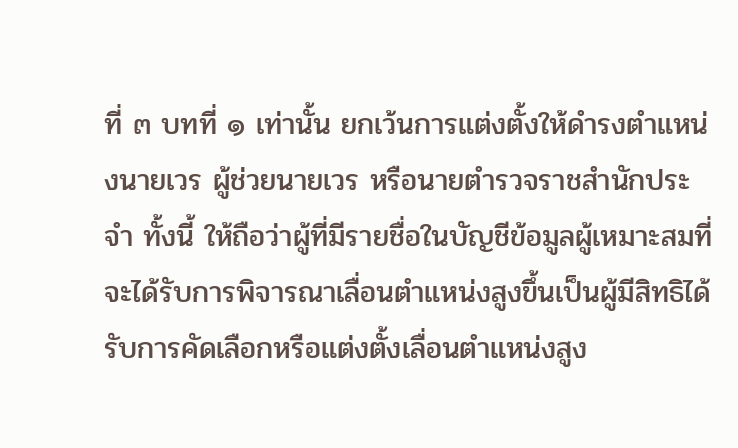ที่ ๓ บทที่ ๑ เท่านั้น ยกเว้นการแต่งตั้งให้ดำรงตำแหน่งนายเวร ผู้ช่วยนายเวร หรือนายตำรวจราชสำนักประจำ ทั้งนี้ ให้ถือว่าผู้ที่มีรายชื่อในบัญชีข้อมูลผู้เหมาะสมที่จะได้รับการพิจารณาเลื่อนตำแหน่งสูงขึ้นเป็นผู้มีสิทธิได้รับการคัดเลือกหรือแต่งตั้งเลื่อนตำแหน่งสูง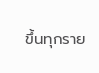ขึ้นทุกราย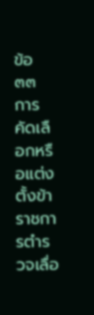ข้อ ๓๓  การคัดเลือกหรือแต่งตั้งข้าราชการตำรวจเลื่อ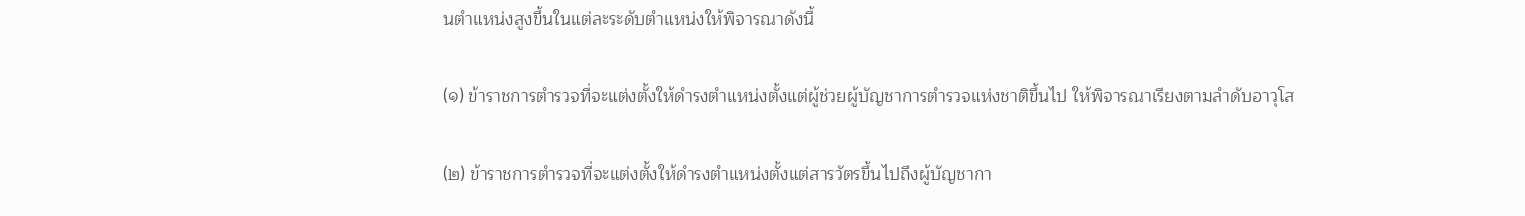นตำแหน่งสูงขึ้นในแต่ละระดับตำแหน่งให้พิจารณาดังนี้

(๑) ข้าราชการตำรวจที่จะแต่งตั้งให้ดำรงตำแหน่งตั้งแต่ผู้ช่วยผู้บัญชาการตำรวจแห่งชาติขึ้นไป ให้พิจารณาเรียงตามลำดับอาวุโส

(๒) ข้าราชการตำรวจที่จะแต่งตั้งให้ดำรงตำแหน่งตั้งแต่สารวัตรขึ้นไปถึงผู้บัญชากา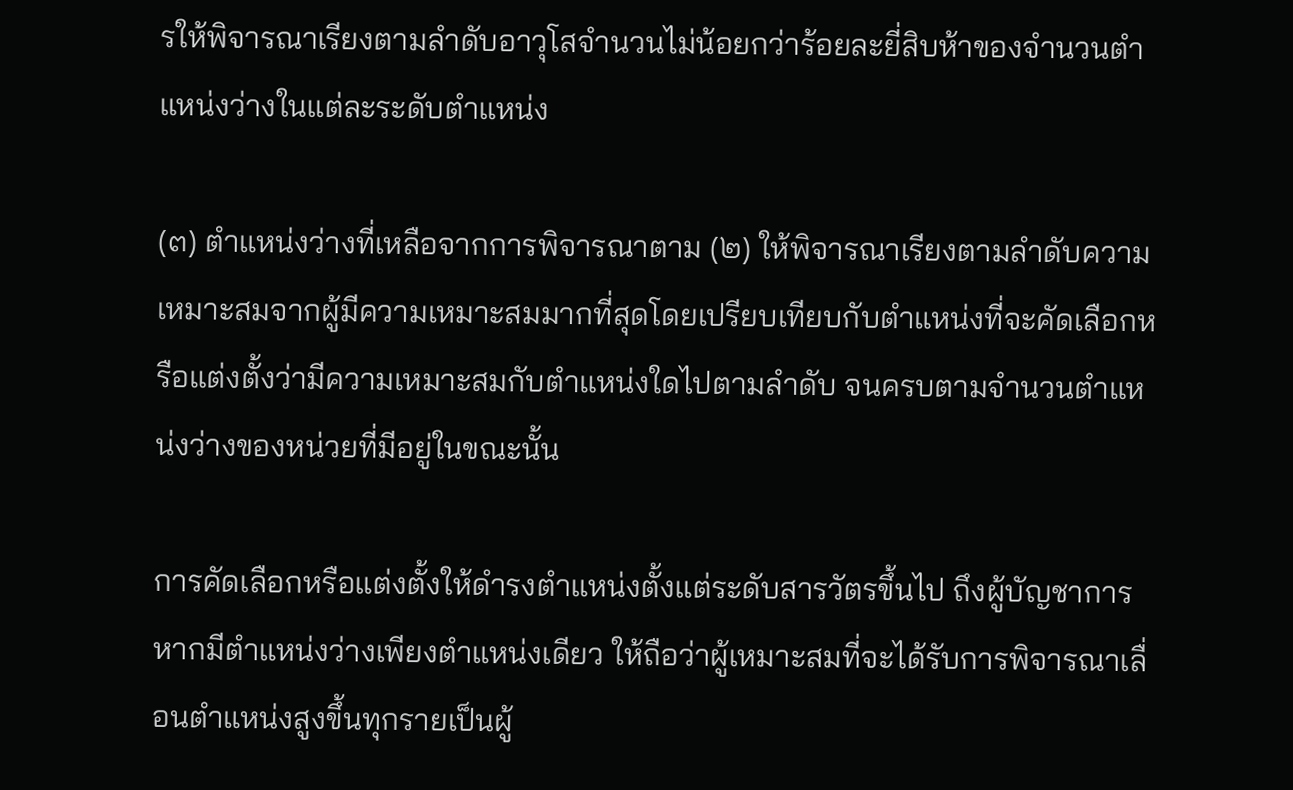รให้พิจารณาเรียงตามลำดับอาวุโสจำนวนไม่น้อยกว่าร้อยละยี่สิบห้าของจำนวนตำแหน่งว่างในแต่ละระดับตำแหน่ง

(๓) ตำแหน่งว่างที่เหลือจากการพิจารณาตาม (๒) ให้พิจารณาเรียงตามลำดับความเหมาะสมจากผู้มีความเหมาะสมมากที่สุดโดยเปรียบเทียบกับตำแหน่งที่จะคัดเลือกหรือแต่งตั้งว่ามีความเหมาะสมกับตำแหน่งใดไปตามลำดับ จนครบตามจำนวนตำแหน่งว่างของหน่วยที่มีอยู่ในขณะนั้น

การคัดเลือกหรือแต่งตั้งให้ดำรงตำแหน่งตั้งแต่ระดับสารวัตรขึ้นไป ถึงผู้บัญชาการหากมีตำแหน่งว่างเพียงตำแหน่งเดียว ให้ถือว่าผู้เหมาะสมที่จะได้รับการพิจารณาเลื่อนตำแหน่งสูงขึ้นทุกรายเป็นผู้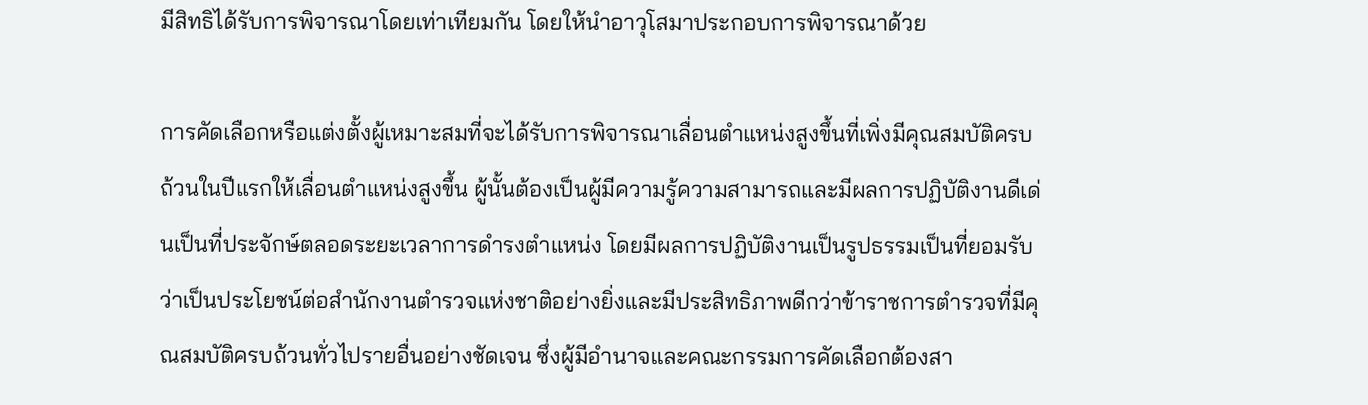มีสิทธิได้รับการพิจารณาโดยเท่าเทียมกัน โดยให้นำอาวุโสมาประกอบการพิจารณาด้วย

การคัดเลือกหรือแต่งตั้งผู้เหมาะสมที่จะได้รับการพิจารณาเลื่อนตำแหน่งสูงขึ้นที่เพิ่งมีคุณสมบัติครบถ้วนในปีแรกให้เลื่อนตำแหน่งสูงขึ้น ผู้นั้นต้องเป็นผู้มีความรู้ความสามารถและมีผลการปฏิบัติงานดีเด่นเป็นที่ประจักษ์ตลอดระยะเวลาการดำรงตำแหน่ง โดยมีผลการปฏิบัติงานเป็นรูปธรรมเป็นที่ยอมรับว่าเป็นประโยชน์ต่อสำนักงานตำรวจแห่งชาติอย่างยิ่งและมีประสิทธิภาพดีกว่าข้าราชการตำรวจที่มีคุณสมบัติครบถ้วนทั่วไปรายอื่นอย่างชัดเจน ซึ่งผู้มีอำนาจและคณะกรรมการคัดเลือกต้องสา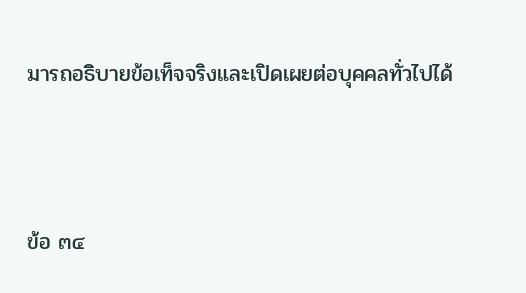มารถอธิบายข้อเท็จจริงและเปิดเผยต่อบุคคลทั่วไปได้



ข้อ ๓๔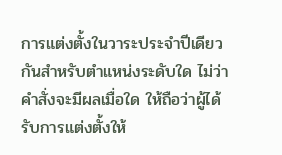การแต่งตั้งในวาระประจำปีเดียวกันสำหรับตำแหน่งระดับใด ไม่ว่าคำสั่งจะมีผลเมื่อใด ให้ถือว่าผู้ได้รับการแต่งตั้งให้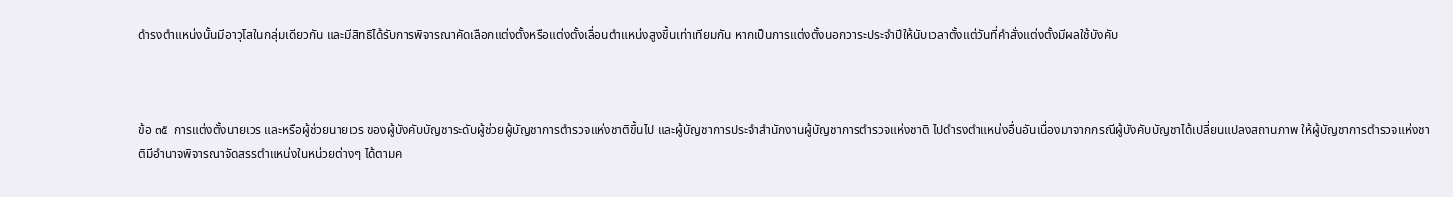ดำรงตำแหน่งนั้นมีอาวุโสในกลุ่มเดียวกัน และมีสิทธิได้รับการพิจารณาคัดเลือกแต่งตั้งหรือแต่งตั้งเลื่อนตำแหน่งสูงขึ้นเท่าเทียมกัน หากเป็นการแต่งตั้งนอกวาระประจำปีให้นับเวลาตั้งแต่วันที่คำสั่งแต่งตั้งมีผลใช้บังคับ



ข้อ ๓๕  การแต่งตั้งนายเวร และหรือผู้ช่วยนายเวร ของผู้บังคับบัญชาระดับผู้ช่วยผู้บัญชาการตำรวจแห่งชาติขึ้นไป และผู้บัญชาการประจำสำนักงานผู้บัญชาการตำรวจแห่งชาติ ไปดำรงตำแหน่งอื่นอันเนื่องมาจากกรณีผู้บังคับบัญชาได้เปลี่ยนแปลงสถานภาพ ให้ผู้บัญชาการตำรวจแห่งชาติมีอำนาจพิจารณาจัดสรรตำแหน่งในหน่วยต่างๆ ได้ตามค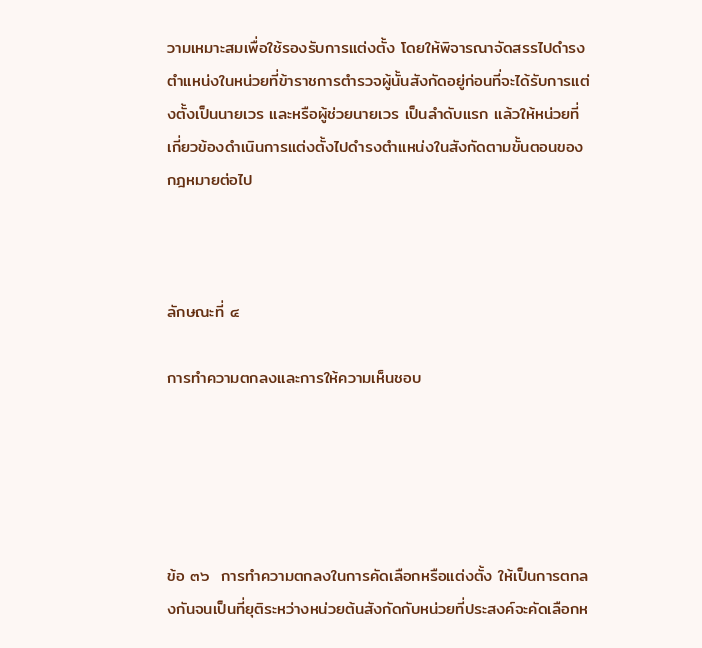วามเหมาะสมเพื่อใช้รองรับการแต่งตั้ง โดยให้พิจารณาจัดสรรไปดำรงตำแหน่งในหน่วยที่ข้าราชการตำรวจผู้นั้นสังกัดอยู่ก่อนที่จะได้รับการแต่งตั้งเป็นนายเวร และหรือผู้ช่วยนายเวร เป็นลำดับแรก แล้วให้หน่วยที่เกี่ยวข้องดำเนินการแต่งตั้งไปดำรงตำแหน่งในสังกัดตามขั้นตอนของกฎหมายต่อไป



ลักษณะที่ ๔

การทำความตกลงและการให้ความเห็นชอบ





ข้อ ๓๖  การทำความตกลงในการคัดเลือกหรือแต่งตั้ง ให้เป็นการตกลงกันจนเป็นที่ยุติระหว่างหน่วยต้นสังกัดกับหน่วยที่ประสงค์จะคัดเลือกห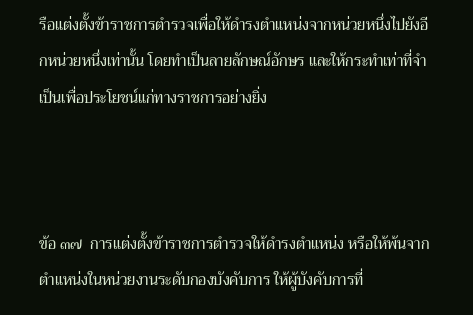รือแต่งตั้งข้าราชการตำรวจเพื่อให้ดำรงตำแหน่งจากหน่วยหนึ่งไปยังอีกหน่วยหนึ่งเท่านั้น โดยทำเป็นลายลักษณ์อักษร และให้กระทำเท่าที่จำเป็นเพื่อประโยชน์แก่ทางราชการอย่างยิ่ง



ข้อ ๓๗  การแต่งตั้งข้าราชการตำรวจให้ดำรงตำแหน่ง หรือให้พ้นจากตำแหน่งในหน่วยงานระดับกองบังคับการ ให้ผู้บังคับการที่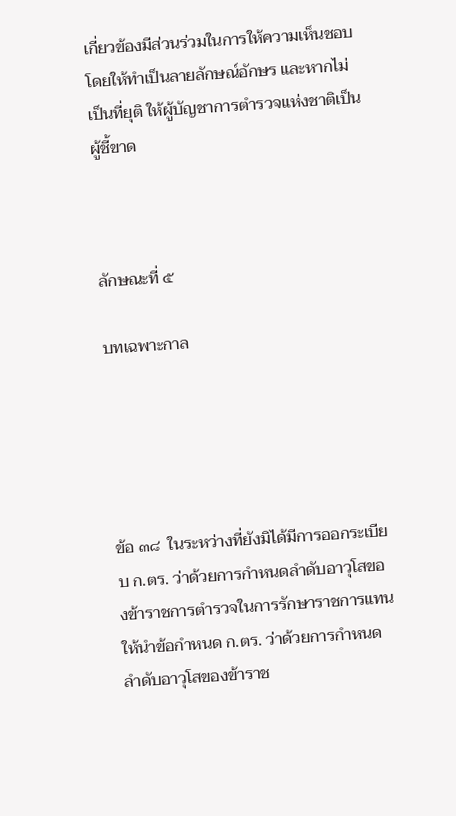เกี่ยวข้องมีส่วนร่วมในการให้ความเห็นชอบ โดยให้ทำเป็นลายลักษณ์อักษร และหากไม่เป็นที่ยุติ ให้ผู้บัญชาการตำรวจแห่งชาติเป็นผู้ชี้ขาด



ลักษณะที่ ๕

บทเฉพาะกาล





ข้อ ๓๘  ในระหว่างที่ยังมิได้มีการออกระเบียบ ก.ตร. ว่าด้วยการกำหนดลำดับอาวุโสของข้าราชการตำรวจในการรักษาราชการแทน ให้นำข้อกำหนด ก.ตร. ว่าด้วยการกำหนดลำดับอาวุโสของข้าราช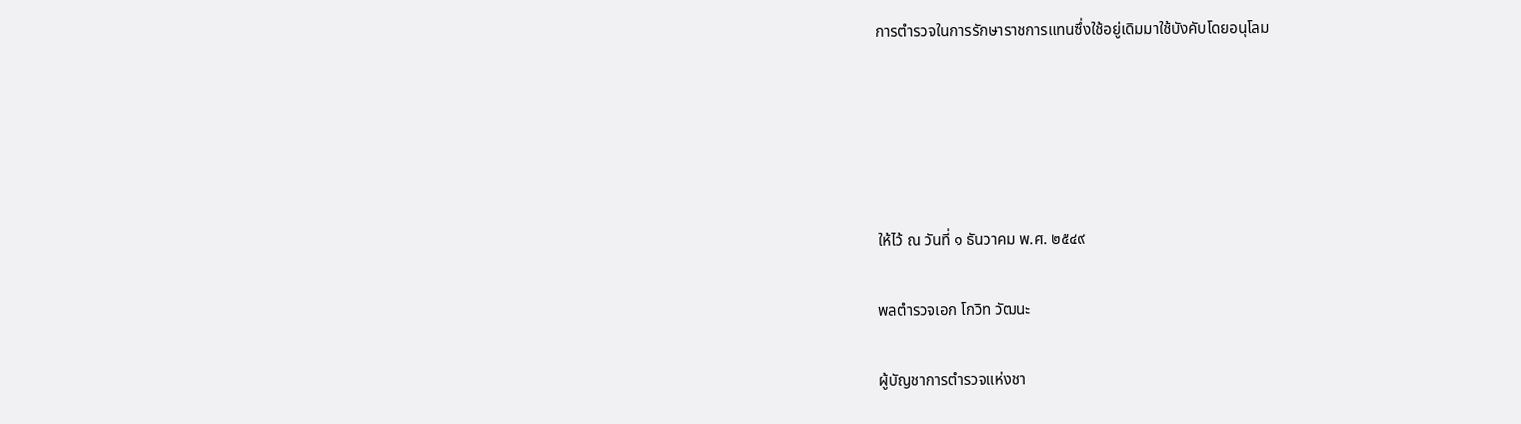การตำรวจในการรักษาราชการแทนซึ่งใช้อยู่เดิมมาใช้บังคับโดยอนุโลม





ให้ไว้ ณ วันที่ ๑ ธันวาคม พ.ศ. ๒๕๔๙

พลตำรวจเอก โกวิท วัฒนะ

ผู้บัญชาการตำรวจแห่งชา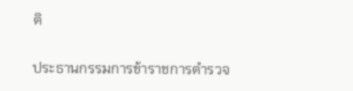ติ

ประธานกรรมการข้าราชการตำรวจ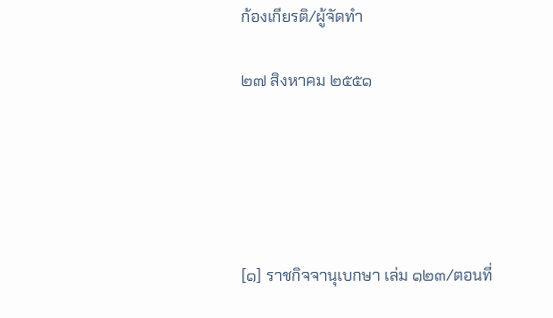ก้องเกียรติ/ผู้จัดทำ

๒๗ สิงหาคม ๒๕๕๑





[๑] ราชกิจจานุเบกษา เล่ม ๑๒๓/ตอนที่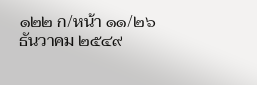๑๒๒ ก/หน้า ๑๑/๒๖ ธันวาคม ๒๕๔๙